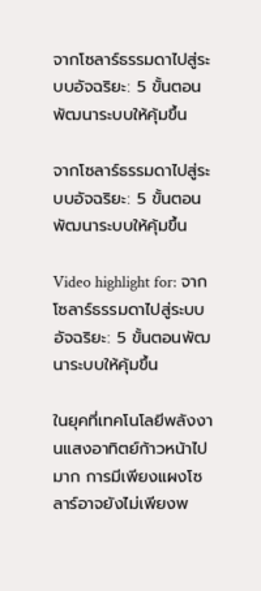จากโซลาร์ธรรมดาไปสู่ระบบอัจฉริยะ: 5 ขั้นตอนพัฒนาระบบให้คุ้มขึ้น

จากโซลาร์ธรรมดาไปสู่ระบบอัจฉริยะ: 5 ขั้นตอนพัฒนาระบบให้คุ้มขึ้น

Video highlight for: จากโซลาร์ธรรมดาไปสู่ระบบอัจฉริยะ: 5 ขั้นตอนพัฒนาระบบให้คุ้มขึ้น

ในยุคที่เทคโนโลยีพลังงานแสงอาทิตย์ก้าวหน้าไปมาก การมีเพียงแผงโซลาร์อาจยังไม่เพียงพ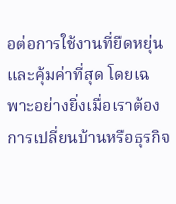อต่อการใช้งานที่ยืดหยุ่นและคุ้มค่าที่สุด โดยเฉพาะอย่างยิ่งเมื่อเราต้องการเปลี่ยนบ้านหรือธุรกิจ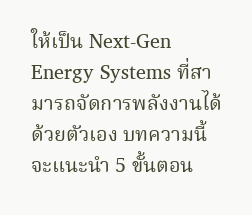ให้เป็น Next-Gen Energy Systems ที่สามารถจัดการพลังงานได้ด้วยตัวเอง บทความนี้จะแนะนำ 5 ขั้นตอน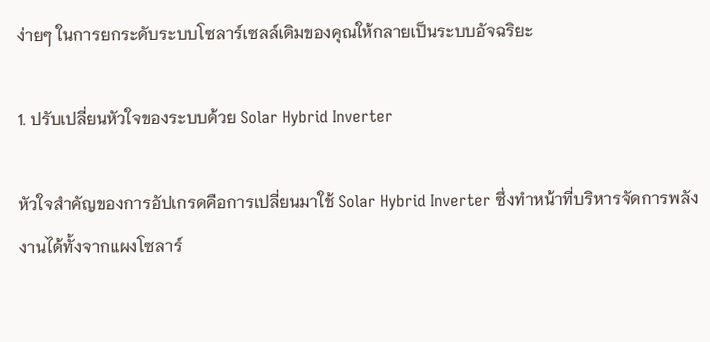ง่ายๆ ในการยกระดับระบบโซลาร์เซลล์เดิมของคุณให้กลายเป็นระบบอัจฉริยะ

1. ปรับเปลี่ยนหัวใจของระบบด้วย Solar Hybrid Inverter

หัวใจสำคัญของการอัปเกรดคือการเปลี่ยนมาใช้ Solar Hybrid Inverter ซึ่งทำหน้าที่บริหารจัดการพลังงานได้ทั้งจากแผงโซลาร์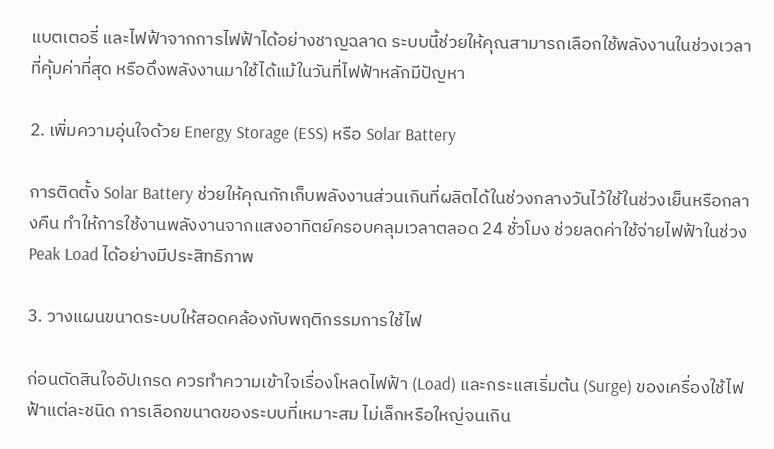แบตเตอรี่ และไฟฟ้าจากการไฟฟ้าได้อย่างชาญฉลาด ระบบนี้ช่วยให้คุณสามารถเลือกใช้พลังงานในช่วงเวลาที่คุ้มค่าที่สุด หรือดึงพลังงานมาใช้ได้แม้ในวันที่ไฟฟ้าหลักมีปัญหา

2. เพิ่มความอุ่นใจด้วย Energy Storage (ESS) หรือ Solar Battery

การติดตั้ง Solar Battery ช่วยให้คุณกักเก็บพลังงานส่วนเกินที่ผลิตได้ในช่วงกลางวันไว้ใช้ในช่วงเย็นหรือกลางคืน ทำให้การใช้งานพลังงานจากแสงอาทิตย์ครอบคลุมเวลาตลอด 24 ชั่วโมง ช่วยลดค่าใช้จ่ายไฟฟ้าในช่วง Peak Load ได้อย่างมีประสิทธิภาพ

3. วางแผนขนาดระบบให้สอดคล้องกับพฤติกรรมการใช้ไฟ

ก่อนตัดสินใจอัปเกรด ควรทำความเข้าใจเรื่องโหลดไฟฟ้า (Load) และกระแสเริ่มต้น (Surge) ของเครื่องใช้ไฟฟ้าแต่ละชนิด การเลือกขนาดของระบบที่เหมาะสม ไม่เล็กหรือใหญ่จนเกิน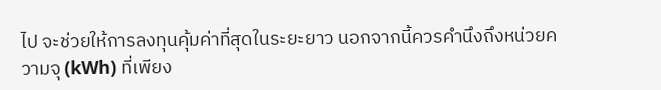ไป จะช่วยให้การลงทุนคุ้มค่าที่สุดในระยะยาว นอกจากนี้ควรคำนึงถึงหน่วยความจุ (kWh) ที่เพียง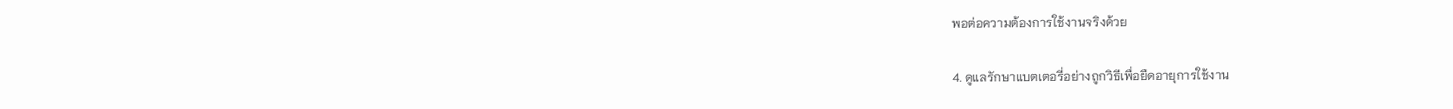พอต่อความต้องการใช้งานจริงด้วย

4. ดูแลรักษาแบตเตอรี่อย่างถูกวิธีเพื่อยืดอายุการใช้งาน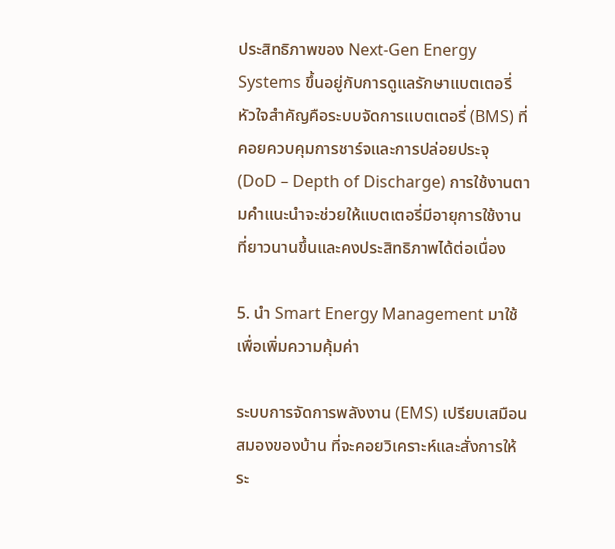ประสิทธิภาพของ Next-Gen Energy Systems ขึ้นอยู่กับการดูแลรักษาแบตเตอรี่ หัวใจสำคัญคือระบบจัดการแบตเตอรี่ (BMS) ที่คอยควบคุมการชาร์จและการปล่อยประจุ (DoD – Depth of Discharge) การใช้งานตามคำแนะนำจะช่วยให้แบตเตอรี่มีอายุการใช้งานที่ยาวนานขึ้นและคงประสิทธิภาพได้ต่อเนื่อง

5. นำ Smart Energy Management มาใช้เพื่อเพิ่มความคุ้มค่า

ระบบการจัดการพลังงาน (EMS) เปรียบเสมือนสมองของบ้าน ที่จะคอยวิเคราะห์และสั่งการให้ระ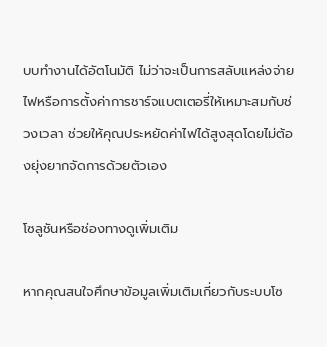บบทำงานได้อัตโนมัติ ไม่ว่าจะเป็นการสลับแหล่งจ่ายไฟหรือการตั้งค่าการชาร์จแบตเตอรี่ให้เหมาะสมกับช่วงเวลา ช่วยให้คุณประหยัดค่าไฟได้สูงสุดโดยไม่ต้องยุ่งยากจัดการด้วยตัวเอง

โซลูชันหรือช่องทางดูเพิ่มเติม

หากคุณสนใจศึกษาข้อมูลเพิ่มเติมเกี่ยวกับระบบโซ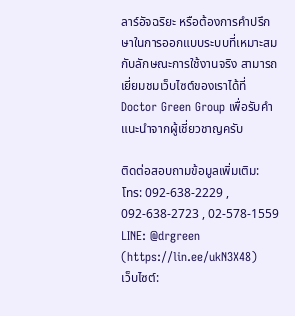ลาร์อัจฉริยะ หรือต้องการคำปรึกษาในการออกแบบระบบที่เหมาะสมกับลักษณะการใช้งานจริง สามารถเยี่ยมชมเว็บไซต์ของเราได้ที่ Doctor Green Group เพื่อรับคำแนะนำจากผู้เชี่ยวชาญครับ

ติดต่อสอบถามข้อมูลเพิ่มเติม:
โทร: 092-638-2229 , 092-638-2723 , 02-578-1559
LINE: @drgreen (https://lin.ee/ukN3X48)
เว็บไซต์: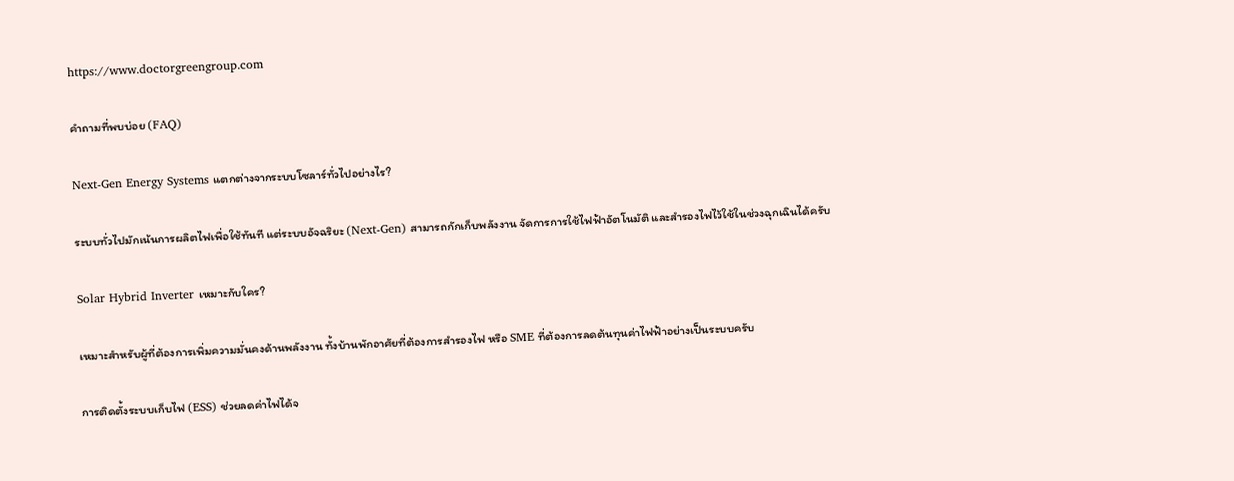https://www.doctorgreengroup.com

คำถามที่พบบ่อย (FAQ)

Next-Gen Energy Systems แตกต่างจากระบบโซลาร์ทั่วไปอย่างไร?

ระบบทั่วไปมักเน้นการผลิตไฟเพื่อใช้ทันที แต่ระบบอัจฉริยะ (Next-Gen) สามารถกักเก็บพลังงาน จัดการการใช้ไฟฟ้าอัตโนมัติ และสำรองไฟไว้ใช้ในช่วงฉุกเฉินได้ครับ

Solar Hybrid Inverter เหมาะกับใคร?

เหมาะสำหรับผู้ที่ต้องการเพิ่มความมั่นคงด้านพลังงาน ทั้งบ้านพักอาศัยที่ต้องการสำรองไฟ หรือ SME ที่ต้องการลดต้นทุนค่าไฟฟ้าอย่างเป็นระบบครับ

การติดตั้งระบบเก็บไฟ (ESS) ช่วยลดค่าไฟได้จ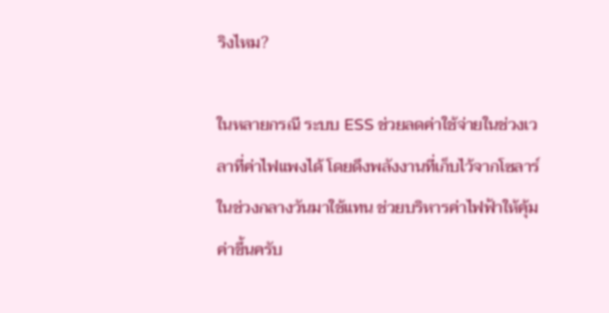ริงไหม?

ในหลายกรณี ระบบ ESS ช่วยลดค่าใช้จ่ายในช่วงเวลาที่ค่าไฟแพงได้ โดยดึงพลังงานที่เก็บไว้จากโซลาร์ในช่วงกลางวันมาใช้แทน ช่วยบริหารค่าไฟฟ้าให้คุ้มค่าขึ้นครับ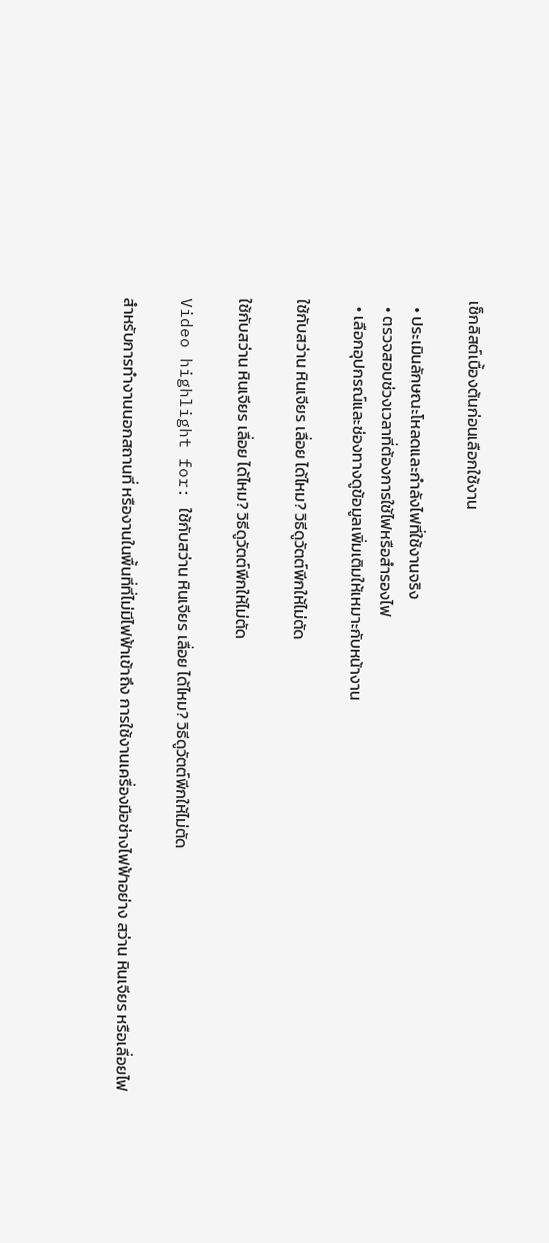เช็กลิสต์เบื้องต้นก่อนเลือกใช้งาน

  • ประเมินลักษณะโหลดและกำลังไฟที่ใช้งานจริง
  • ตรวจสอบช่วงเวลาที่ต้องการใช้ไฟหรือสำรองไฟ
  • เลือกอุปกรณ์และช่องทางดูข้อมูลเพิ่มเติมให้เหมาะกับหน้างาน

ใช้กับสว่าน หินเจียร เลื่อย ได้ไหม? วิธีดูวัตต์พีกให้ไม่ตัด

ใช้กับสว่าน หินเจียร เลื่อย ได้ไหม? วิธีดูวัตต์พีกให้ไม่ตัด

Video highlight for: ใช้กับสว่าน หินเจียร เลื่อย ได้ไหม? วิธีดูวัตต์พีกให้ไม่ตัด

สำหรับการทำงานนอกสถานที่ หรืองานในพื้นที่ที่ไม่มีไฟฟ้าเข้าถึง การใช้งานเครื่องมือช่างไฟฟ้าอย่าง สว่าน หินเจียร หรือเลื่อยไฟ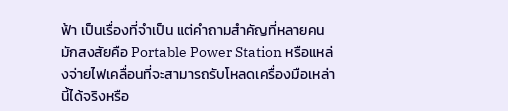ฟ้า เป็นเรื่องที่จำเป็น แต่คำถามสำคัญที่หลายคนมักสงสัยคือ Portable Power Station หรือแหล่งจ่ายไฟเคลื่อนที่จะสามารถรับโหลดเครื่องมือเหล่านี้ได้จริงหรือ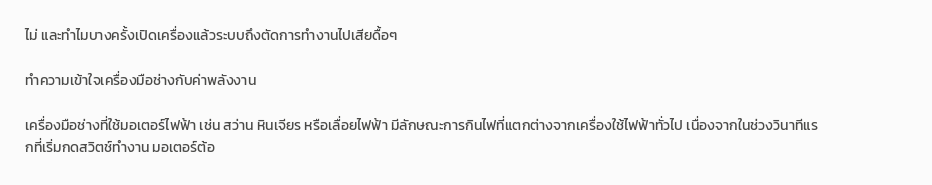ไม่ และทำไมบางครั้งเปิดเครื่องแล้วระบบถึงตัดการทำงานไปเสียดื้อๆ

ทำความเข้าใจเครื่องมือช่างกับค่าพลังงาน

เครื่องมือช่างที่ใช้มอเตอร์ไฟฟ้า เช่น สว่าน หินเจียร หรือเลื่อยไฟฟ้า มีลักษณะการกินไฟที่แตกต่างจากเครื่องใช้ไฟฟ้าทั่วไป เนื่องจากในช่วงวินาทีแรกที่เริ่มกดสวิตช์ทำงาน มอเตอร์ต้อ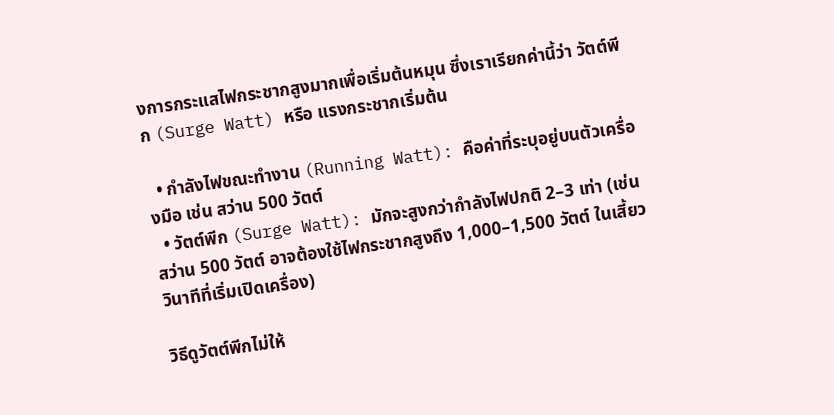งการกระแสไฟกระชากสูงมากเพื่อเริ่มต้นหมุน ซึ่งเราเรียกค่านี้ว่า วัตต์พีก (Surge Watt) หรือ แรงกระชากเริ่มต้น

  • กำลังไฟขณะทำงาน (Running Watt): คือค่าที่ระบุอยู่บนตัวเครื่องมือ เช่น สว่าน 500 วัตต์
  • วัตต์พีก (Surge Watt): มักจะสูงกว่ากำลังไฟปกติ 2–3 เท่า (เช่น สว่าน 500 วัตต์ อาจต้องใช้ไฟกระชากสูงถึง 1,000–1,500 วัตต์ ในเสี้ยววินาทีที่เริ่มเปิดเครื่อง)

วิธีดูวัตต์พีกไม่ให้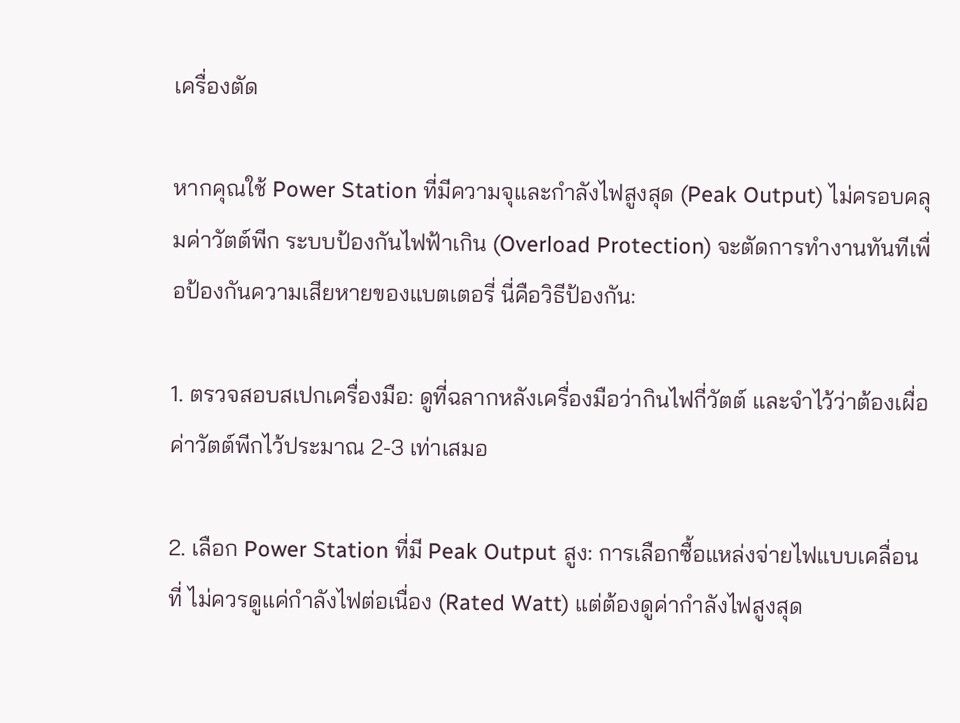เครื่องตัด

หากคุณใช้ Power Station ที่มีความจุและกำลังไฟสูงสุด (Peak Output) ไม่ครอบคลุมค่าวัตต์พีก ระบบป้องกันไฟฟ้าเกิน (Overload Protection) จะตัดการทำงานทันทีเพื่อป้องกันความเสียหายของแบตเตอรี่ นี่คือวิธีป้องกัน:

1. ตรวจสอบสเปกเครื่องมือ: ดูที่ฉลากหลังเครื่องมือว่ากินไฟกี่วัตต์ และจำไว้ว่าต้องเผื่อค่าวัตต์พีกไว้ประมาณ 2-3 เท่าเสมอ

2. เลือก Power Station ที่มี Peak Output สูง: การเลือกซื้อแหล่งจ่ายไฟแบบเคลื่อนที่ ไม่ควรดูแค่กำลังไฟต่อเนื่อง (Rated Watt) แต่ต้องดูค่ากำลังไฟสูงสุด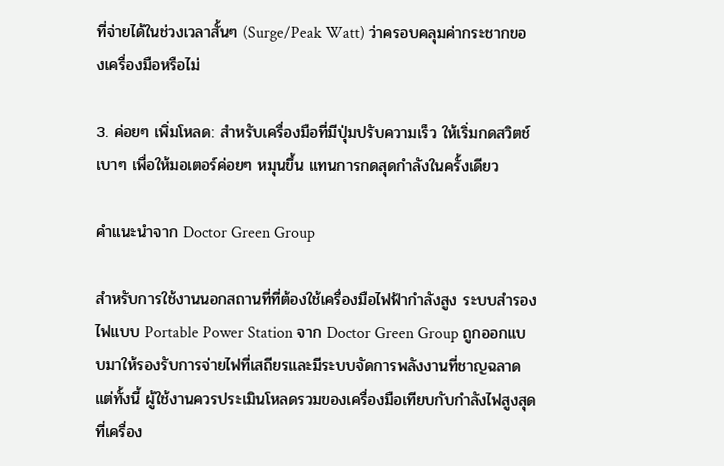ที่จ่ายได้ในช่วงเวลาสั้นๆ (Surge/Peak Watt) ว่าครอบคลุมค่ากระชากของเครื่องมือหรือไม่

3. ค่อยๆ เพิ่มโหลด: สำหรับเครื่องมือที่มีปุ่มปรับความเร็ว ให้เริ่มกดสวิตช์เบาๆ เพื่อให้มอเตอร์ค่อยๆ หมุนขึ้น แทนการกดสุดกำลังในครั้งเดียว

คำแนะนำจาก Doctor Green Group

สำหรับการใช้งานนอกสถานที่ที่ต้องใช้เครื่องมือไฟฟ้ากำลังสูง ระบบสำรองไฟแบบ Portable Power Station จาก Doctor Green Group ถูกออกแบบมาให้รองรับการจ่ายไฟที่เสถียรและมีระบบจัดการพลังงานที่ชาญฉลาด แต่ทั้งนี้ ผู้ใช้งานควรประเมินโหลดรวมของเครื่องมือเทียบกับกำลังไฟสูงสุดที่เครื่อง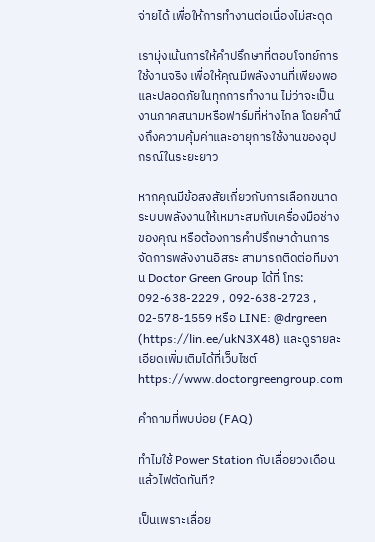จ่ายได้ เพื่อให้การทำงานต่อเนื่องไม่สะดุด

เรามุ่งเน้นการให้คำปรึกษาที่ตอบโจทย์การใช้งานจริง เพื่อให้คุณมีพลังงานที่เพียงพอและปลอดภัยในทุกการทำงาน ไม่ว่าจะเป็นงานภาคสนามหรือฟาร์มที่ห่างไกล โดยคำนึงถึงความคุ้มค่าและอายุการใช้งานของอุปกรณ์ในระยะยาว

หากคุณมีข้อสงสัยเกี่ยวกับการเลือกขนาดระบบพลังงานให้เหมาะสมกับเครื่องมือช่างของคุณ หรือต้องการคำปรึกษาด้านการจัดการพลังงานอิสระ สามารถติดต่อทีมงาน Doctor Green Group ได้ที่ โทร: 092-638-2229 , 092-638-2723 , 02-578-1559 หรือ LINE: @drgreen (https://lin.ee/ukN3X48) และดูรายละเอียดเพิ่มเติมได้ที่เว็บไซต์ https://www.doctorgreengroup.com

คำถามที่พบบ่อย (FAQ)

ทำไมใช้ Power Station กับเลื่อยวงเดือนแล้วไฟตัดทันที?

เป็นเพราะเลื่อย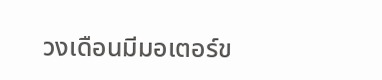วงเดือนมีมอเตอร์ข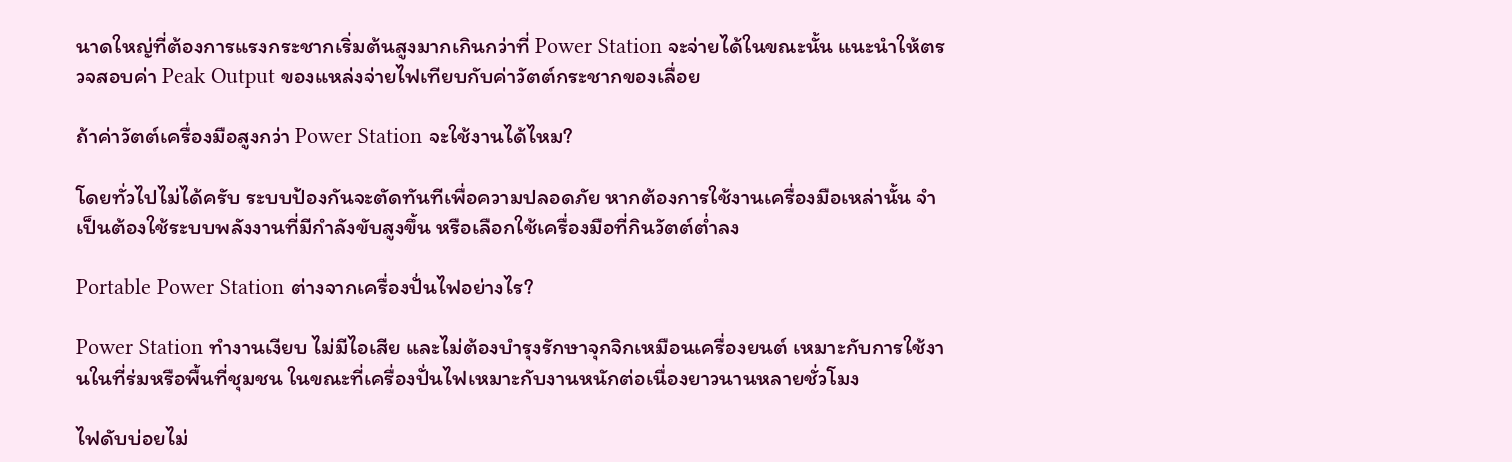นาดใหญ่ที่ต้องการแรงกระชากเริ่มต้นสูงมากเกินกว่าที่ Power Station จะจ่ายได้ในขณะนั้น แนะนำให้ตรวจสอบค่า Peak Output ของแหล่งจ่ายไฟเทียบกับค่าวัตต์กระชากของเลื่อย

ถ้าค่าวัตต์เครื่องมือสูงกว่า Power Station จะใช้งานได้ไหม?

โดยทั่วไปไม่ได้ครับ ระบบป้องกันจะตัดทันทีเพื่อความปลอดภัย หากต้องการใช้งานเครื่องมือเหล่านั้น จำเป็นต้องใช้ระบบพลังงานที่มีกำลังขับสูงขึ้น หรือเลือกใช้เครื่องมือที่กินวัตต์ต่ำลง

Portable Power Station ต่างจากเครื่องปั่นไฟอย่างไร?

Power Station ทำงานเงียบ ไม่มีไอเสีย และไม่ต้องบำรุงรักษาจุกจิกเหมือนเครื่องยนต์ เหมาะกับการใช้งานในที่ร่มหรือพื้นที่ชุมชน ในขณะที่เครื่องปั่นไฟเหมาะกับงานหนักต่อเนื่องยาวนานหลายชั่วโมง

ไฟดับบ่อยไม่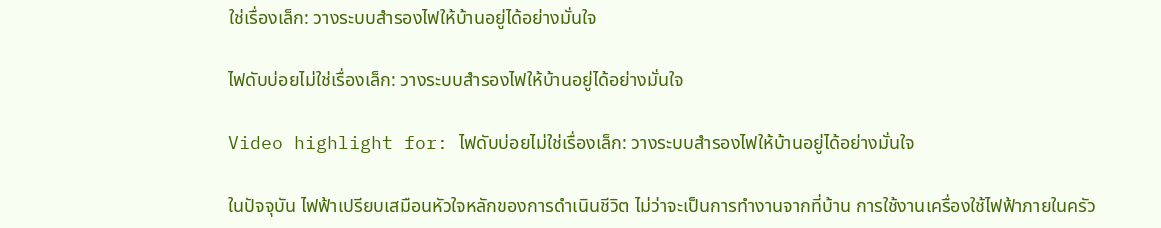ใช่เรื่องเล็ก: วางระบบสำรองไฟให้บ้านอยู่ได้อย่างมั่นใจ

ไฟดับบ่อยไม่ใช่เรื่องเล็ก: วางระบบสำรองไฟให้บ้านอยู่ได้อย่างมั่นใจ

Video highlight for: ไฟดับบ่อยไม่ใช่เรื่องเล็ก: วางระบบสำรองไฟให้บ้านอยู่ได้อย่างมั่นใจ

ในปัจจุบัน ไฟฟ้าเปรียบเสมือนหัวใจหลักของการดำเนินชีวิต ไม่ว่าจะเป็นการทำงานจากที่บ้าน การใช้งานเครื่องใช้ไฟฟ้าภายในครัว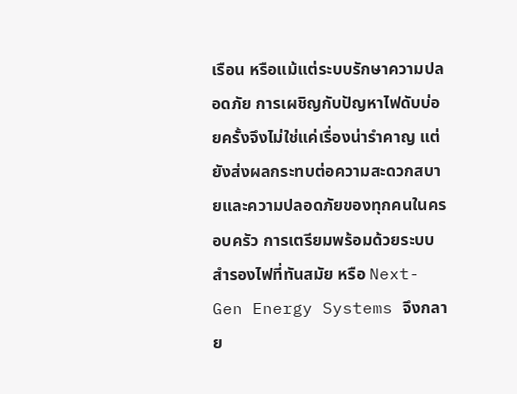เรือน หรือแม้แต่ระบบรักษาความปลอดภัย การเผชิญกับปัญหาไฟดับบ่อยครั้งจึงไม่ใช่แค่เรื่องน่ารำคาญ แต่ยังส่งผลกระทบต่อความสะดวกสบายและความปลอดภัยของทุกคนในครอบครัว การเตรียมพร้อมด้วยระบบสำรองไฟที่ทันสมัย หรือ Next-Gen Energy Systems จึงกลาย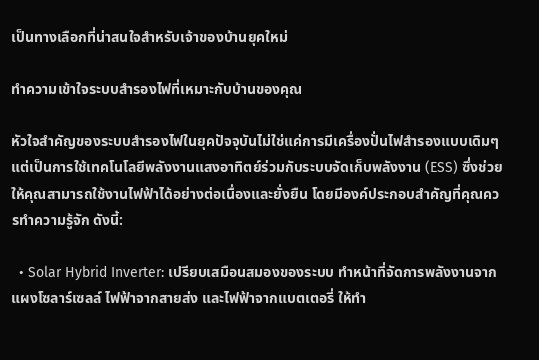เป็นทางเลือกที่น่าสนใจสำหรับเจ้าของบ้านยุคใหม่

ทำความเข้าใจระบบสำรองไฟที่เหมาะกับบ้านของคุณ

หัวใจสำคัญของระบบสำรองไฟในยุคปัจจุบันไม่ใช่แค่การมีเครื่องปั่นไฟสำรองแบบเดิมๆ แต่เป็นการใช้เทคโนโลยีพลังงานแสงอาทิตย์ร่วมกับระบบจัดเก็บพลังงาน (ESS) ซึ่งช่วยให้คุณสามารถใช้งานไฟฟ้าได้อย่างต่อเนื่องและยั่งยืน โดยมีองค์ประกอบสำคัญที่คุณควรทำความรู้จัก ดังนี้:

  • Solar Hybrid Inverter: เปรียบเสมือนสมองของระบบ ทำหน้าที่จัดการพลังงานจากแผงโซลาร์เซลล์ ไฟฟ้าจากสายส่ง และไฟฟ้าจากแบตเตอรี่ ให้ทำ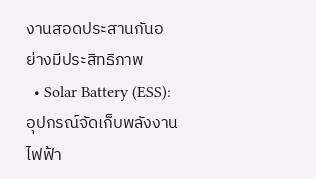งานสอดประสานกันอย่างมีประสิทธิภาพ
  • Solar Battery (ESS): อุปกรณ์จัดเก็บพลังงานไฟฟ้า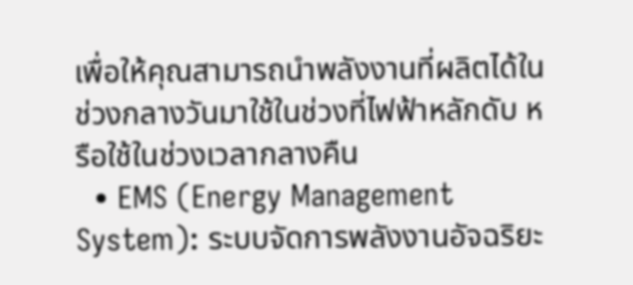เพื่อให้คุณสามารถนำพลังงานที่ผลิตได้ในช่วงกลางวันมาใช้ในช่วงที่ไฟฟ้าหลักดับ หรือใช้ในช่วงเวลากลางคืน
  • EMS (Energy Management System): ระบบจัดการพลังงานอัจฉริยะ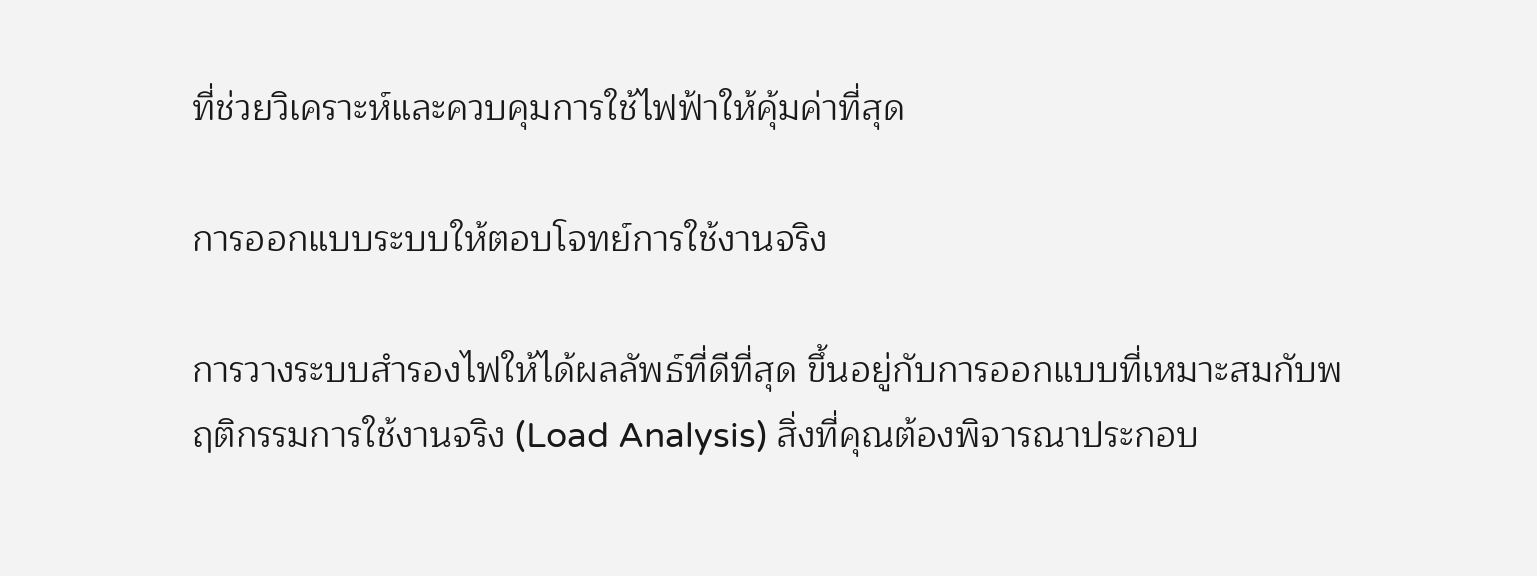ที่ช่วยวิเคราะห์และควบคุมการใช้ไฟฟ้าให้คุ้มค่าที่สุด

การออกแบบระบบให้ตอบโจทย์การใช้งานจริง

การวางระบบสำรองไฟให้ได้ผลลัพธ์ที่ดีที่สุด ขึ้นอยู่กับการออกแบบที่เหมาะสมกับพฤติกรรมการใช้งานจริง (Load Analysis) สิ่งที่คุณต้องพิจารณาประกอบ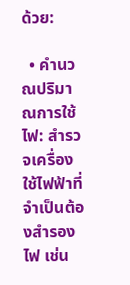ด้วย:

  • คำนวณปริมาณการใช้ไฟ: สำรวจเครื่องใช้ไฟฟ้าที่จำเป็นต้องสำรองไฟ เช่น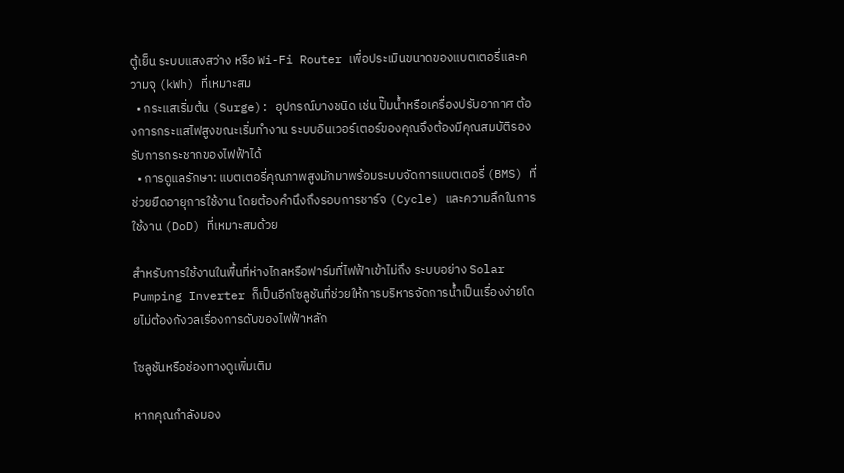ตู้เย็น ระบบแสงสว่าง หรือ Wi-Fi Router เพื่อประเมินขนาดของแบตเตอรี่และความจุ (kWh) ที่เหมาะสม
  • กระแสเริ่มต้น (Surge): อุปกรณ์บางชนิด เช่น ปั๊มน้ำหรือเครื่องปรับอากาศ ต้องการกระแสไฟสูงขณะเริ่มทำงาน ระบบอินเวอร์เตอร์ของคุณจึงต้องมีคุณสมบัติรองรับการกระชากของไฟฟ้าได้
  • การดูแลรักษา: แบตเตอรี่คุณภาพสูงมักมาพร้อมระบบจัดการแบตเตอรี่ (BMS) ที่ช่วยยืดอายุการใช้งาน โดยต้องคำนึงถึงรอบการชาร์จ (Cycle) และความลึกในการใช้งาน (DoD) ที่เหมาะสมด้วย

สำหรับการใช้งานในพื้นที่ห่างไกลหรือฟาร์มที่ไฟฟ้าเข้าไม่ถึง ระบบอย่าง Solar Pumping Inverter ก็เป็นอีกโซลูชันที่ช่วยให้การบริหารจัดการน้ำเป็นเรื่องง่ายโดยไม่ต้องกังวลเรื่องการดับของไฟฟ้าหลัก

โซลูชันหรือช่องทางดูเพิ่มเติม

หากคุณกำลังมอง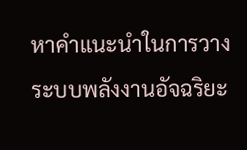หาคำแนะนำในการวางระบบพลังงานอัจฉริยะ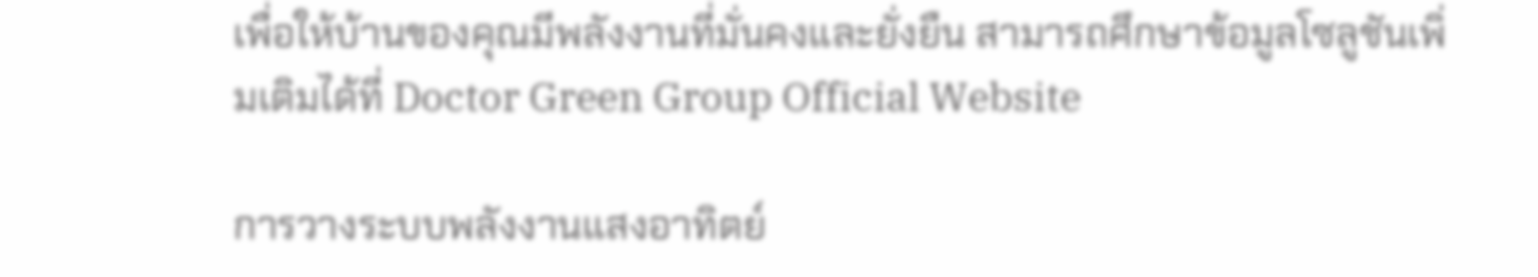เพื่อให้บ้านของคุณมีพลังงานที่มั่นคงและยั่งยืน สามารถศึกษาข้อมูลโซลูชันเพิ่มเติมได้ที่ Doctor Green Group Official Website

การวางระบบพลังงานแสงอาทิตย์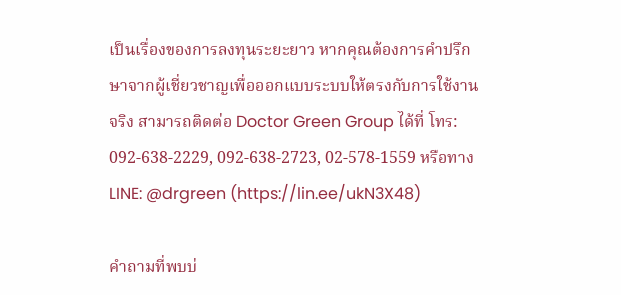เป็นเรื่องของการลงทุนระยะยาว หากคุณต้องการคำปรึกษาจากผู้เชี่ยวชาญเพื่อออกแบบระบบให้ตรงกับการใช้งานจริง สามารถติดต่อ Doctor Green Group ได้ที่ โทร: 092-638-2229, 092-638-2723, 02-578-1559 หรือทาง LINE: @drgreen (https://lin.ee/ukN3X48)

คำถามที่พบบ่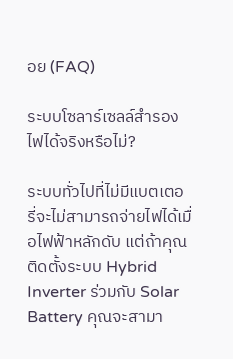อย (FAQ)

ระบบโซลาร์เซลล์สำรองไฟได้จริงหรือไม่?

ระบบทั่วไปที่ไม่มีแบตเตอรี่จะไม่สามารถจ่ายไฟได้เมื่อไฟฟ้าหลักดับ แต่ถ้าคุณติดตั้งระบบ Hybrid Inverter ร่วมกับ Solar Battery คุณจะสามา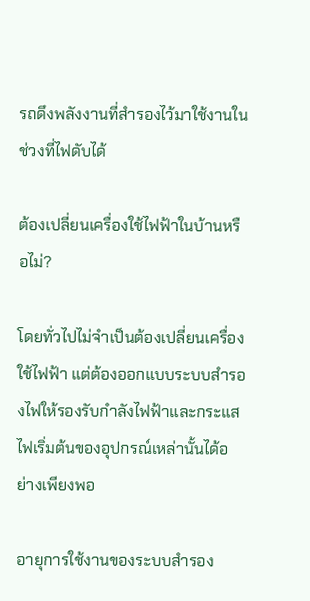รถดึงพลังงานที่สำรองไว้มาใช้งานในช่วงที่ไฟดับได้

ต้องเปลี่ยนเครื่องใช้ไฟฟ้าในบ้านหรือไม่?

โดยทั่วไปไม่จำเป็นต้องเปลี่ยนเครื่องใช้ไฟฟ้า แต่ต้องออกแบบระบบสำรองไฟให้รองรับกำลังไฟฟ้าและกระแสไฟเริ่มต้นของอุปกรณ์เหล่านั้นได้อย่างเพียงพอ

อายุการใช้งานของระบบสำรอง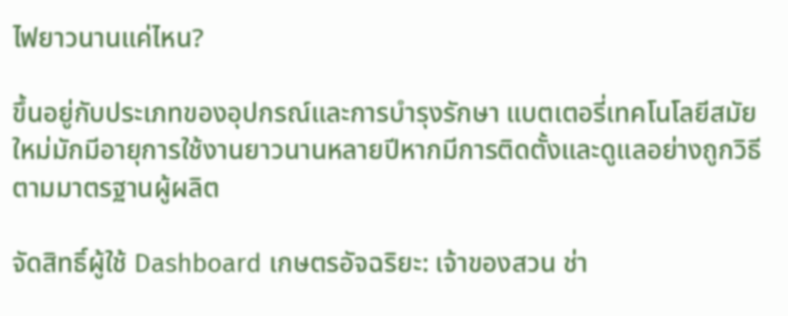ไฟยาวนานแค่ไหน?

ขึ้นอยู่กับประเภทของอุปกรณ์และการบำรุงรักษา แบตเตอรี่เทคโนโลยีสมัยใหม่มักมีอายุการใช้งานยาวนานหลายปีหากมีการติดตั้งและดูแลอย่างถูกวิธีตามมาตรฐานผู้ผลิต

จัดสิทธิ์ผู้ใช้ Dashboard เกษตรอัจฉริยะ: เจ้าของสวน ช่า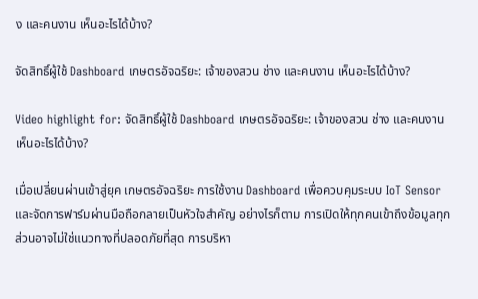ง และคนงาน เห็นอะไรได้บ้าง?

จัดสิทธิ์ผู้ใช้ Dashboard เกษตรอัจฉริยะ: เจ้าของสวน ช่าง และคนงาน เห็นอะไรได้บ้าง?

Video highlight for: จัดสิทธิ์ผู้ใช้ Dashboard เกษตรอัจฉริยะ: เจ้าของสวน ช่าง และคนงาน เห็นอะไรได้บ้าง?

เมื่อเปลี่ยนผ่านเข้าสู่ยุค เกษตรอัจฉริยะ การใช้งาน Dashboard เพื่อควบคุมระบบ IoT Sensor และจัดการฟาร์มผ่านมือถือกลายเป็นหัวใจสำคัญ อย่างไรก็ตาม การเปิดให้ทุกคนเข้าถึงข้อมูลทุกส่วนอาจไม่ใช่แนวทางที่ปลอดภัยที่สุด การบริหา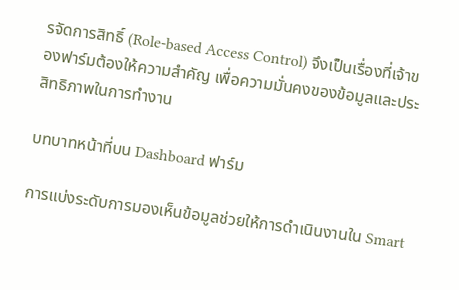รจัดการสิทธิ์ (Role-based Access Control) จึงเป็นเรื่องที่เจ้าของฟาร์มต้องให้ความสำคัญ เพื่อความมั่นคงของข้อมูลและประสิทธิภาพในการทำงาน

บทบาทหน้าที่บน Dashboard ฟาร์ม

การแบ่งระดับการมองเห็นข้อมูลช่วยให้การดำเนินงานใน Smart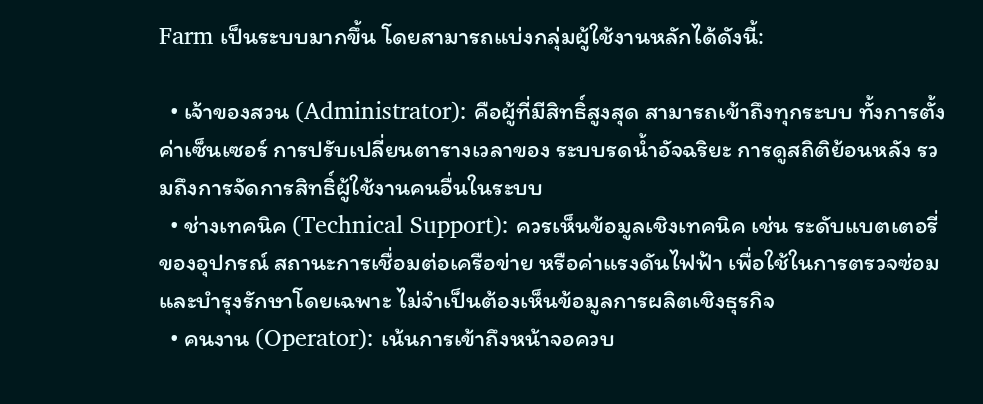Farm เป็นระบบมากขึ้น โดยสามารถแบ่งกลุ่มผู้ใช้งานหลักได้ดังนี้:

  • เจ้าของสวน (Administrator): คือผู้ที่มีสิทธิ์สูงสุด สามารถเข้าถึงทุกระบบ ทั้งการตั้งค่าเซ็นเซอร์ การปรับเปลี่ยนตารางเวลาของ ระบบรดน้ำอัจฉริยะ การดูสถิติย้อนหลัง รวมถึงการจัดการสิทธิ์ผู้ใช้งานคนอื่นในระบบ
  • ช่างเทคนิค (Technical Support): ควรเห็นข้อมูลเชิงเทคนิค เช่น ระดับแบตเตอรี่ของอุปกรณ์ สถานะการเชื่อมต่อเครือข่าย หรือค่าแรงดันไฟฟ้า เพื่อใช้ในการตรวจซ่อมและบำรุงรักษาโดยเฉพาะ ไม่จำเป็นต้องเห็นข้อมูลการผลิตเชิงธุรกิจ
  • คนงาน (Operator): เน้นการเข้าถึงหน้าจอควบ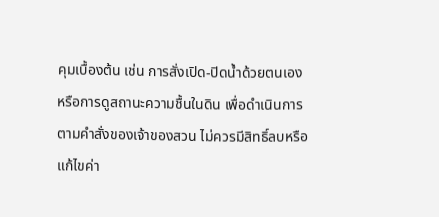คุมเบื้องต้น เช่น การสั่งเปิด-ปิดน้ำด้วยตนเอง หรือการดูสถานะความชื้นในดิน เพื่อดำเนินการตามคำสั่งของเจ้าของสวน ไม่ควรมีสิทธิ์ลบหรือแก้ไขค่า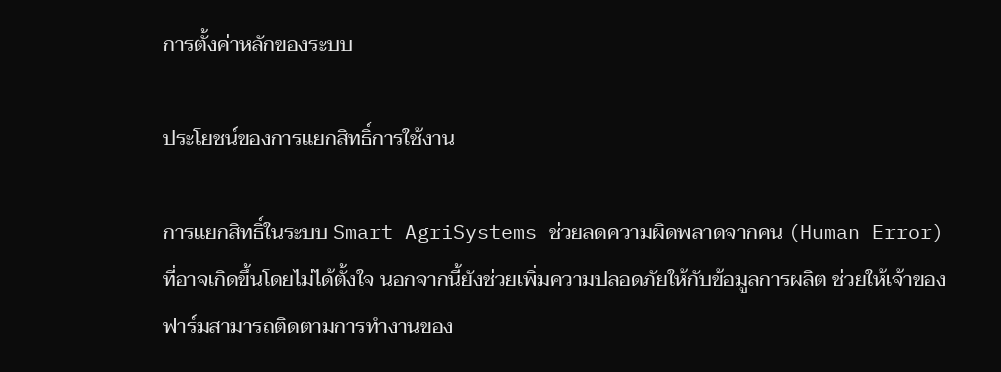การตั้งค่าหลักของระบบ

ประโยชน์ของการแยกสิทธิ์การใช้งาน

การแยกสิทธิ์ในระบบ Smart AgriSystems ช่วยลดความผิดพลาดจากคน (Human Error) ที่อาจเกิดขึ้นโดยไม่ได้ตั้งใจ นอกจากนี้ยังช่วยเพิ่มความปลอดภัยให้กับข้อมูลการผลิต ช่วยให้เจ้าของฟาร์มสามารถติดตามการทำงานของ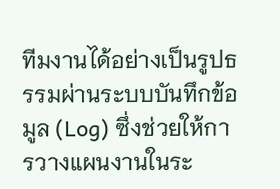ทีมงานได้อย่างเป็นรูปธรรมผ่านระบบบันทึกข้อมูล (Log) ซึ่งช่วยให้การวางแผนงานในระ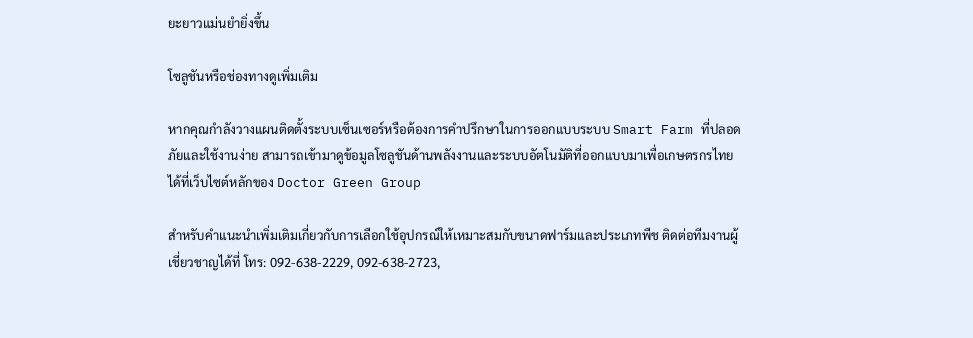ยะยาวแม่นยำยิ่งขึ้น

โซลูชันหรือช่องทางดูเพิ่มเติม

หากคุณกำลังวางแผนติดตั้งระบบเซ็นเซอร์หรือต้องการคำปรึกษาในการออกแบบระบบ Smart Farm ที่ปลอดภัยและใช้งานง่าย สามารถเข้ามาดูข้อมูลโซลูชันด้านพลังงานและระบบอัตโนมัติที่ออกแบบมาเพื่อเกษตรกรไทยได้ที่เว็บไซต์หลักของ Doctor Green Group

สำหรับคำแนะนำเพิ่มเติมเกี่ยวกับการเลือกใช้อุปกรณ์ให้เหมาะสมกับขนาดฟาร์มและประเภทพืช ติดต่อทีมงานผู้เชี่ยวชาญได้ที่ โทร: 092-638-2229, 092-638-2723,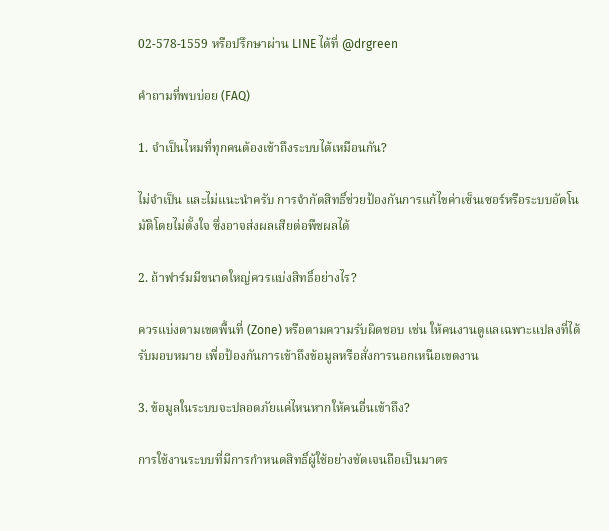02-578-1559 หรือปรึกษาผ่าน LINE ได้ที่ @drgreen

คำถามที่พบบ่อย (FAQ)

1. จำเป็นไหมที่ทุกคนต้องเข้าถึงระบบได้เหมือนกัน?

ไม่จำเป็น และไม่แนะนำครับ การจำกัดสิทธิ์ช่วยป้องกันการแก้ไขค่าเซ็นเซอร์หรือระบบอัตโนมัติโดยไม่ตั้งใจ ซึ่งอาจส่งผลเสียต่อพืชผลได้

2. ถ้าฟาร์มมีขนาดใหญ่ควรแบ่งสิทธิ์อย่างไร?

ควรแบ่งตามเขตพื้นที่ (Zone) หรือตามความรับผิดชอบ เช่น ให้คนงานดูแลเฉพาะแปลงที่ได้รับมอบหมาย เพื่อป้องกันการเข้าถึงข้อมูลหรือสั่งการนอกเหนือเขตงาน

3. ข้อมูลในระบบจะปลอดภัยแค่ไหนหากให้คนอื่นเข้าถึง?

การใช้งานระบบที่มีการกำหนดสิทธิ์ผู้ใช้อย่างชัดเจนถือเป็นมาตร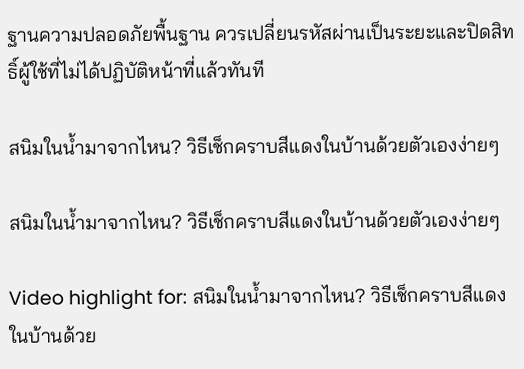ฐานความปลอดภัยพื้นฐาน ควรเปลี่ยนรหัสผ่านเป็นระยะและปิดสิทธิ์ผู้ใช้ที่ไม่ได้ปฏิบัติหน้าที่แล้วทันที

สนิมในน้ำมาจากไหน? วิธีเช็กคราบสีแดงในบ้านด้วยตัวเองง่ายๆ

สนิมในน้ำมาจากไหน? วิธีเช็กคราบสีแดงในบ้านด้วยตัวเองง่ายๆ

Video highlight for: สนิมในน้ำมาจากไหน? วิธีเช็กคราบสีแดงในบ้านด้วย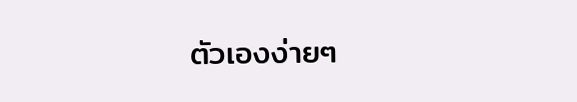ตัวเองง่ายๆ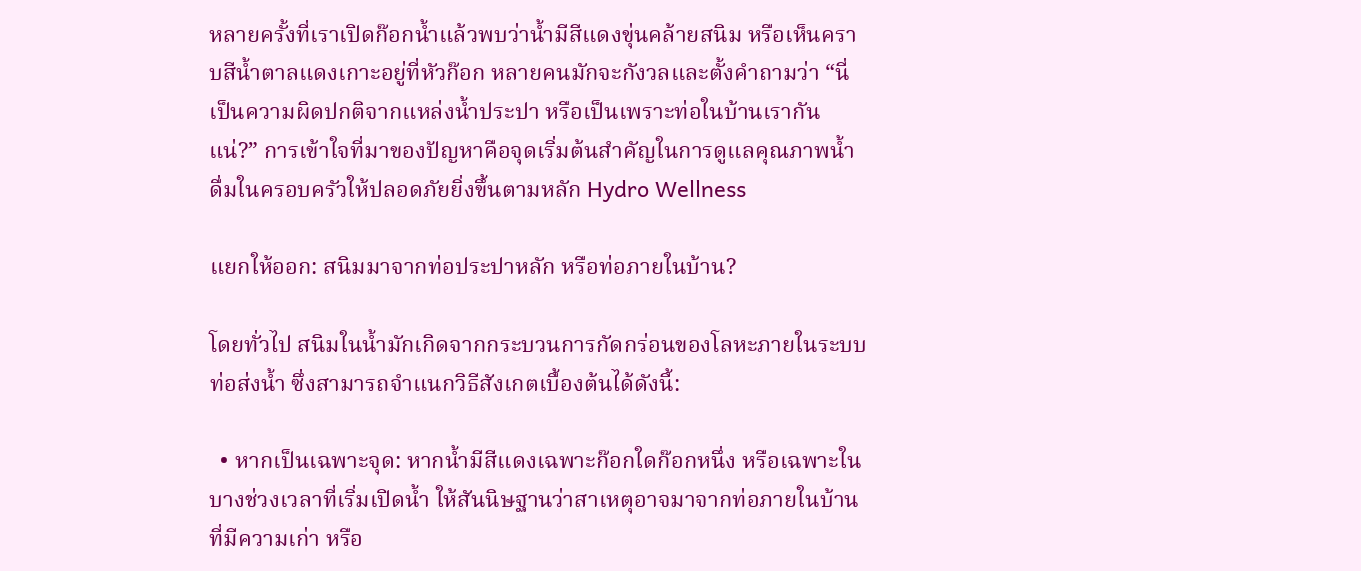หลายครั้งที่เราเปิดก๊อกน้ำแล้วพบว่าน้ำมีสีแดงขุ่นคล้ายสนิม หรือเห็นคราบสีน้ำตาลแดงเกาะอยู่ที่หัวก๊อก หลายคนมักจะกังวลและตั้งคำถามว่า “นี่เป็นความผิดปกติจากแหล่งน้ำประปา หรือเป็นเพราะท่อในบ้านเรากันแน่?” การเข้าใจที่มาของปัญหาคือจุดเริ่มต้นสำคัญในการดูแลคุณภาพน้ำดื่มในครอบครัวให้ปลอดภัยยิ่งขึ้นตามหลัก Hydro Wellness

แยกให้ออก: สนิมมาจากท่อประปาหลัก หรือท่อภายในบ้าน?

โดยทั่วไป สนิมในน้ำมักเกิดจากกระบวนการกัดกร่อนของโลหะภายในระบบท่อส่งน้ำ ซึ่งสามารถจำแนกวิธีสังเกตเบื้องต้นได้ดังนี้:

  • หากเป็นเฉพาะจุด: หากน้ำมีสีแดงเฉพาะก๊อกใดก๊อกหนึ่ง หรือเฉพาะในบางช่วงเวลาที่เริ่มเปิดน้ำ ให้สันนิษฐานว่าสาเหตุอาจมาจากท่อภายในบ้านที่มีความเก่า หรือ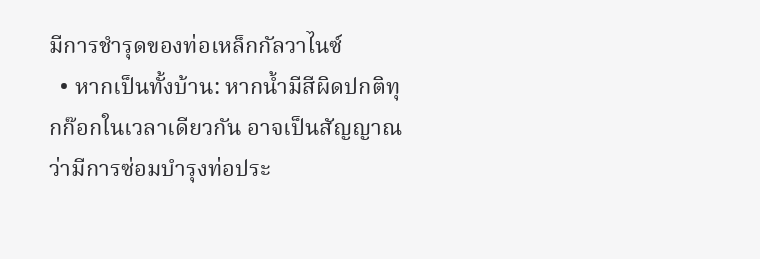มีการชำรุดของท่อเหล็กกัลวาไนซ์
  • หากเป็นทั้งบ้าน: หากน้ำมีสีผิดปกติทุกก๊อกในเวลาเดียวกัน อาจเป็นสัญญาณว่ามีการซ่อมบำรุงท่อประ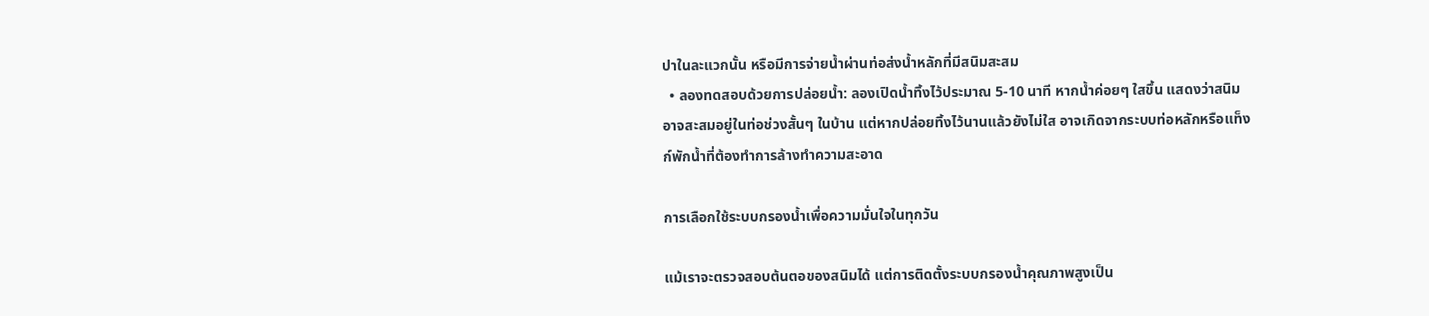ปาในละแวกนั้น หรือมีการจ่ายน้ำผ่านท่อส่งน้ำหลักที่มีสนิมสะสม
  • ลองทดสอบด้วยการปล่อยน้ำ: ลองเปิดน้ำทิ้งไว้ประมาณ 5-10 นาที หากน้ำค่อยๆ ใสขึ้น แสดงว่าสนิมอาจสะสมอยู่ในท่อช่วงสั้นๆ ในบ้าน แต่หากปล่อยทิ้งไว้นานแล้วยังไม่ใส อาจเกิดจากระบบท่อหลักหรือแท็งก์พักน้ำที่ต้องทำการล้างทำความสะอาด

การเลือกใช้ระบบกรองน้ำเพื่อความมั่นใจในทุกวัน

แม้เราจะตรวจสอบต้นตอของสนิมได้ แต่การติดตั้งระบบกรองน้ำคุณภาพสูงเป็น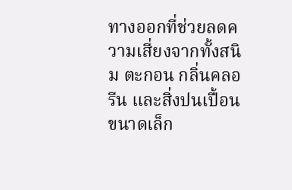ทางออกที่ช่วยลดความเสี่ยงจากทั้งสนิม ตะกอน กลิ่นคลอรีน และสิ่งปนเปื้อนขนาดเล็ก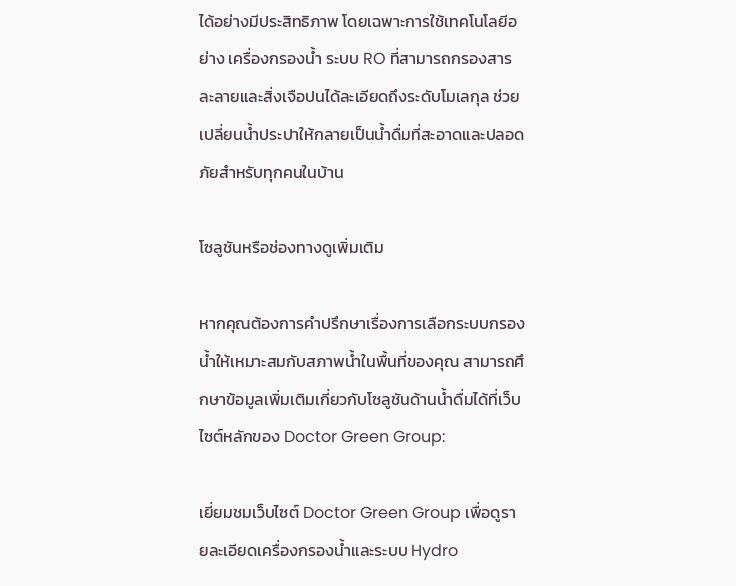ได้อย่างมีประสิทธิภาพ โดยเฉพาะการใช้เทคโนโลยีอย่าง เครื่องกรองน้ำ ระบบ RO ที่สามารถกรองสารละลายและสิ่งเจือปนได้ละเอียดถึงระดับโมเลกุล ช่วยเปลี่ยนน้ำประปาให้กลายเป็นน้ำดื่มที่สะอาดและปลอดภัยสำหรับทุกคนในบ้าน

โซลูชันหรือช่องทางดูเพิ่มเติม

หากคุณต้องการคำปรึกษาเรื่องการเลือกระบบกรองน้ำให้เหมาะสมกับสภาพน้ำในพื้นที่ของคุณ สามารถศึกษาข้อมูลเพิ่มเติมเกี่ยวกับโซลูชันด้านน้ำดื่มได้ที่เว็บไซต์หลักของ Doctor Green Group:

เยี่ยมชมเว็บไซต์ Doctor Green Group เพื่อดูรายละเอียดเครื่องกรองน้ำและระบบ Hydro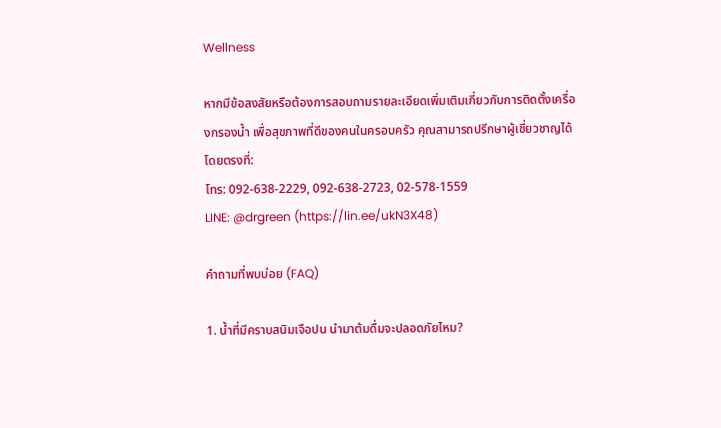Wellness

หากมีข้อสงสัยหรือต้องการสอบถามรายละเอียดเพิ่มเติมเกี่ยวกับการติดตั้งเครื่องกรองน้ำ เพื่อสุขภาพที่ดีของคนในครอบครัว คุณสามารถปรึกษาผู้เชี่ยวชาญได้โดยตรงที่:
โทร: 092-638-2229, 092-638-2723, 02-578-1559
LINE: @drgreen (https://lin.ee/ukN3X48)

คำถามที่พบบ่อย (FAQ)

1. น้ำที่มีคราบสนิมเจือปน นำมาต้มดื่มจะปลอดภัยไหม?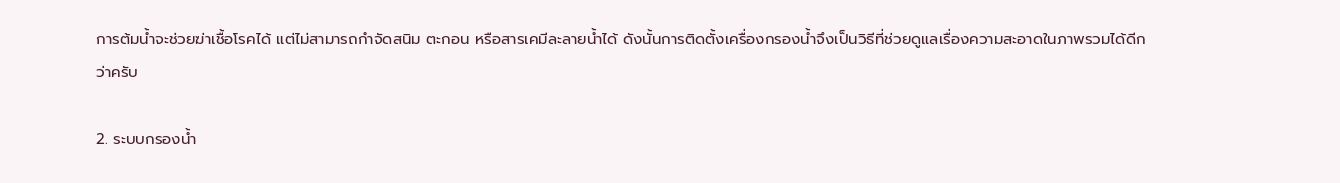การต้มน้ำจะช่วยฆ่าเชื้อโรคได้ แต่ไม่สามารถกำจัดสนิม ตะกอน หรือสารเคมีละลายน้ำได้ ดังนั้นการติดตั้งเครื่องกรองน้ำจึงเป็นวิธีที่ช่วยดูแลเรื่องความสะอาดในภาพรวมได้ดีกว่าครับ

2. ระบบกรองน้ำ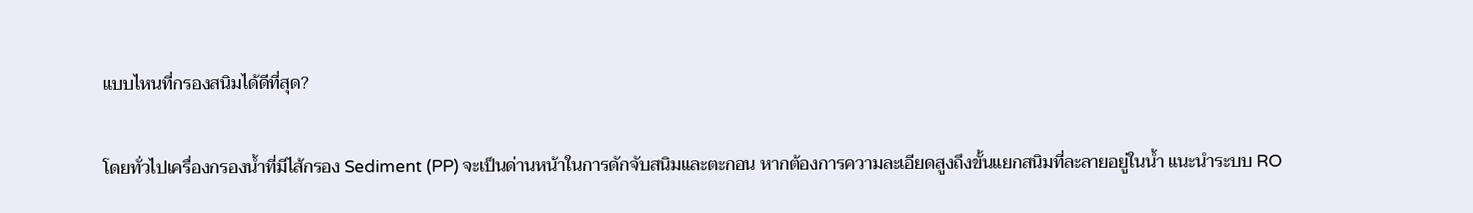แบบไหนที่กรองสนิมได้ดีที่สุด?

โดยทั่วไปเครื่องกรองน้ำที่มีไส้กรอง Sediment (PP) จะเป็นด่านหน้าในการดักจับสนิมและตะกอน หากต้องการความละเอียดสูงถึงขั้นแยกสนิมที่ละลายอยู่ในน้ำ แนะนำระบบ RO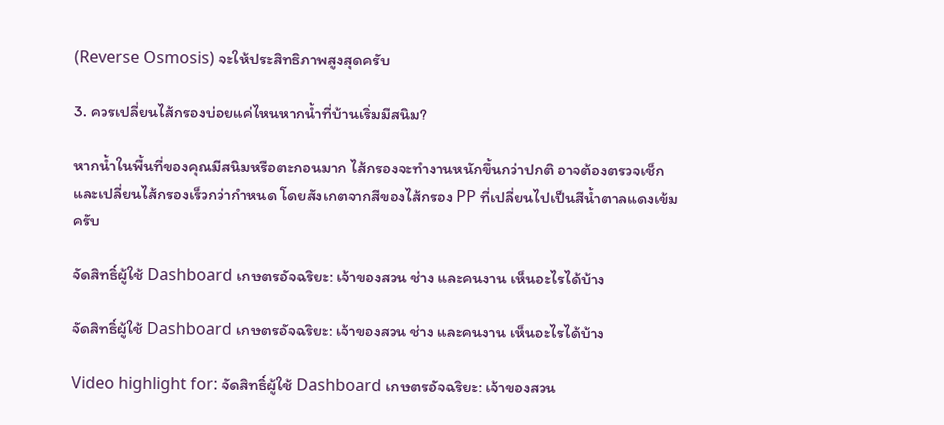(Reverse Osmosis) จะให้ประสิทธิภาพสูงสุดครับ

3. ควรเปลี่ยนไส้กรองบ่อยแค่ไหนหากน้ำที่บ้านเริ่มมีสนิม?

หากน้ำในพื้นที่ของคุณมีสนิมหรือตะกอนมาก ไส้กรองจะทำงานหนักขึ้นกว่าปกติ อาจต้องตรวจเช็กและเปลี่ยนไส้กรองเร็วกว่ากำหนด โดยสังเกตจากสีของไส้กรอง PP ที่เปลี่ยนไปเป็นสีน้ำตาลแดงเข้มครับ

จัดสิทธิ์ผู้ใช้ Dashboard เกษตรอัจฉริยะ: เจ้าของสวน ช่าง และคนงาน เห็นอะไรได้บ้าง

จัดสิทธิ์ผู้ใช้ Dashboard เกษตรอัจฉริยะ: เจ้าของสวน ช่าง และคนงาน เห็นอะไรได้บ้าง

Video highlight for: จัดสิทธิ์ผู้ใช้ Dashboard เกษตรอัจฉริยะ: เจ้าของสวน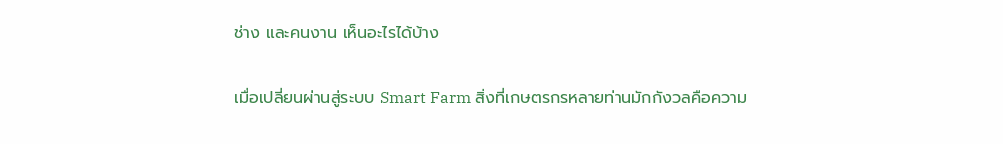ช่าง และคนงาน เห็นอะไรได้บ้าง

เมื่อเปลี่ยนผ่านสู่ระบบ Smart Farm สิ่งที่เกษตรกรหลายท่านมักกังวลคือความ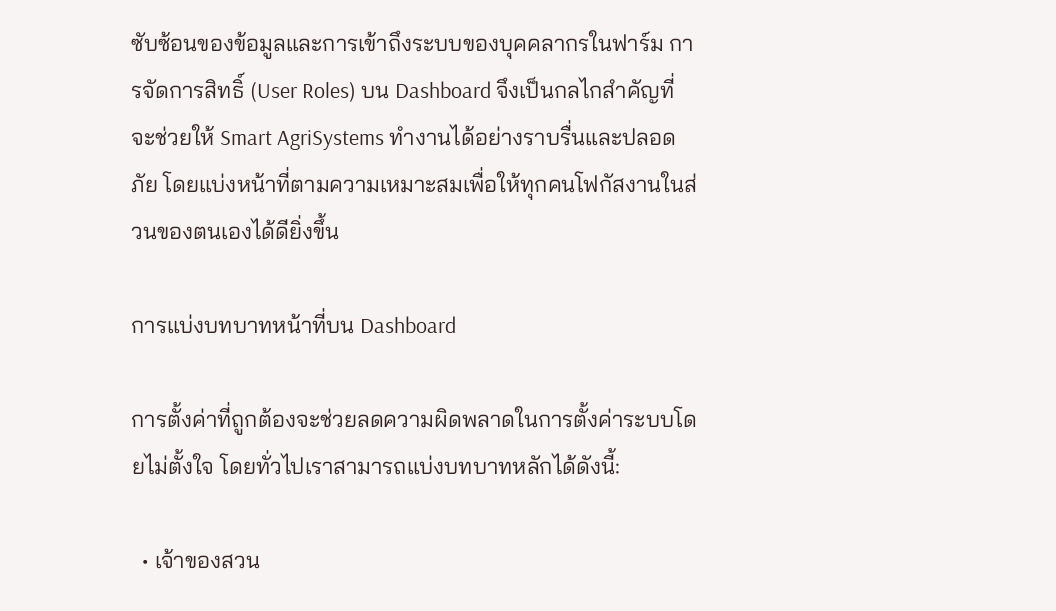ซับซ้อนของข้อมูลและการเข้าถึงระบบของบุคคลากรในฟาร์ม การจัดการสิทธิ์ (User Roles) บน Dashboard จึงเป็นกลไกสำคัญที่จะช่วยให้ Smart AgriSystems ทำงานได้อย่างราบรื่นและปลอดภัย โดยแบ่งหน้าที่ตามความเหมาะสมเพื่อให้ทุกคนโฟกัสงานในส่วนของตนเองได้ดียิ่งขึ้น

การแบ่งบทบาทหน้าที่บน Dashboard

การตั้งค่าที่ถูกต้องจะช่วยลดความผิดพลาดในการตั้งค่าระบบโดยไม่ตั้งใจ โดยทั่วไปเราสามารถแบ่งบทบาทหลักได้ดังนี้:

  • เจ้าของสวน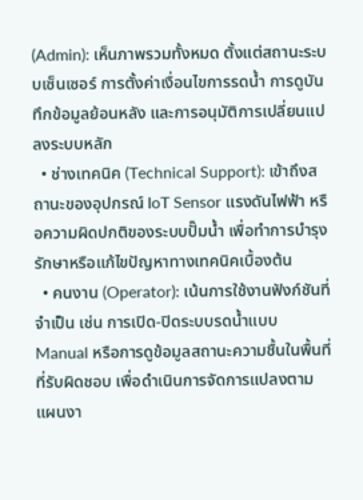(Admin): เห็นภาพรวมทั้งหมด ตั้งแต่สถานะระบบเซ็นเซอร์ การตั้งค่าเงื่อนไขการรดน้ำ การดูบันทึกข้อมูลย้อนหลัง และการอนุมัติการเปลี่ยนแปลงระบบหลัก
  • ช่างเทคนิค (Technical Support): เข้าถึงสถานะของอุปกรณ์ IoT Sensor แรงดันไฟฟ้า หรือความผิดปกติของระบบปั๊มน้ำ เพื่อทำการบำรุงรักษาหรือแก้ไขปัญหาทางเทคนิคเบื้องต้น
  • คนงาน (Operator): เน้นการใช้งานฟังก์ชันที่จำเป็น เช่น การเปิด-ปิดระบบรดน้ำแบบ Manual หรือการดูข้อมูลสถานะความชื้นในพื้นที่ที่รับผิดชอบ เพื่อดำเนินการจัดการแปลงตามแผนงา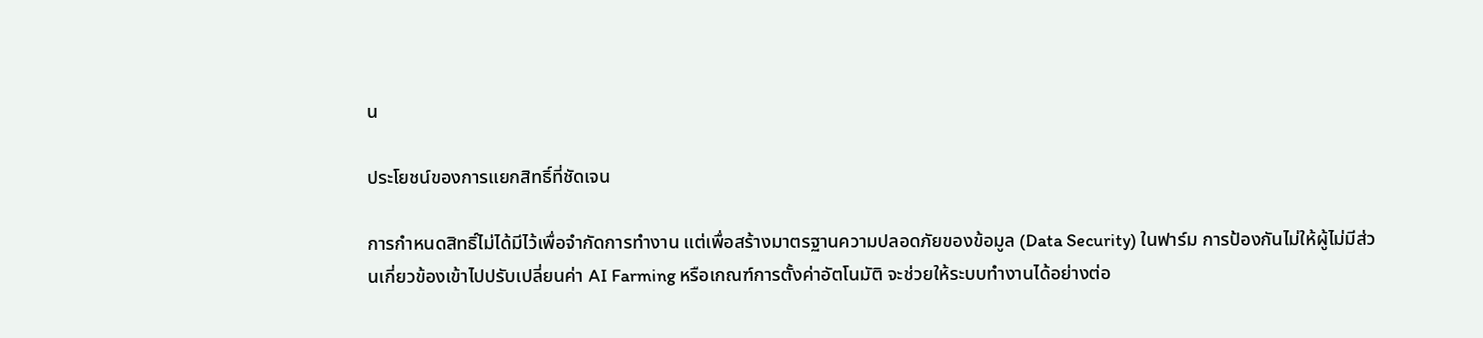น

ประโยชน์ของการแยกสิทธิ์ที่ชัดเจน

การกำหนดสิทธิ์ไม่ได้มีไว้เพื่อจำกัดการทำงาน แต่เพื่อสร้างมาตรฐานความปลอดภัยของข้อมูล (Data Security) ในฟาร์ม การป้องกันไม่ให้ผู้ไม่มีส่วนเกี่ยวข้องเข้าไปปรับเปลี่ยนค่า AI Farming หรือเกณฑ์การตั้งค่าอัตโนมัติ จะช่วยให้ระบบทำงานได้อย่างต่อ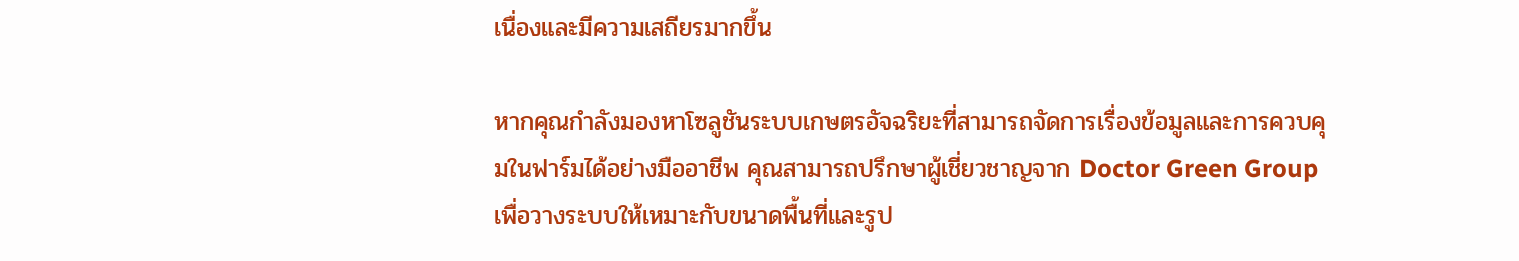เนื่องและมีความเสถียรมากขึ้น

หากคุณกำลังมองหาโซลูชันระบบเกษตรอัจฉริยะที่สามารถจัดการเรื่องข้อมูลและการควบคุมในฟาร์มได้อย่างมืออาชีพ คุณสามารถปรึกษาผู้เชี่ยวชาญจาก Doctor Green Group เพื่อวางระบบให้เหมาะกับขนาดพื้นที่และรูป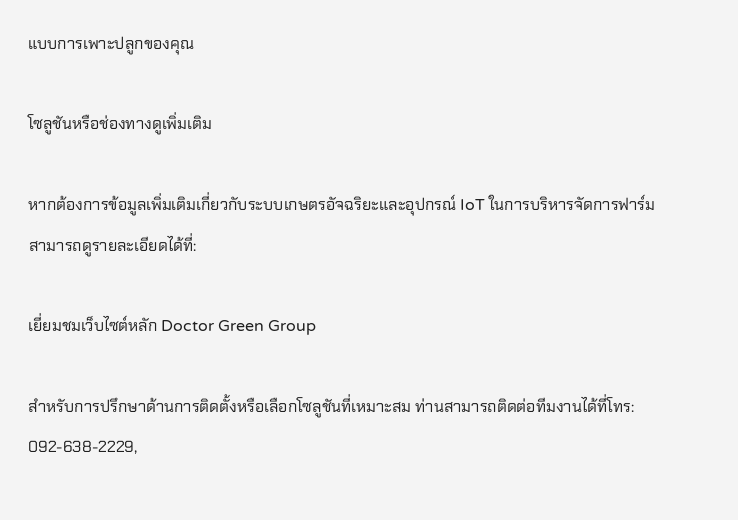แบบการเพาะปลูกของคุณ

โซลูชันหรือช่องทางดูเพิ่มเติม

หากต้องการข้อมูลเพิ่มเติมเกี่ยวกับระบบเกษตรอัจฉริยะและอุปกรณ์ IoT ในการบริหารจัดการฟาร์ม สามารถดูรายละเอียดได้ที่:

เยี่ยมชมเว็บไซต์หลัก Doctor Green Group

สำหรับการปรึกษาด้านการติดตั้งหรือเลือกโซลูชันที่เหมาะสม ท่านสามารถติดต่อทีมงานได้ที่โทร: 092-638-2229,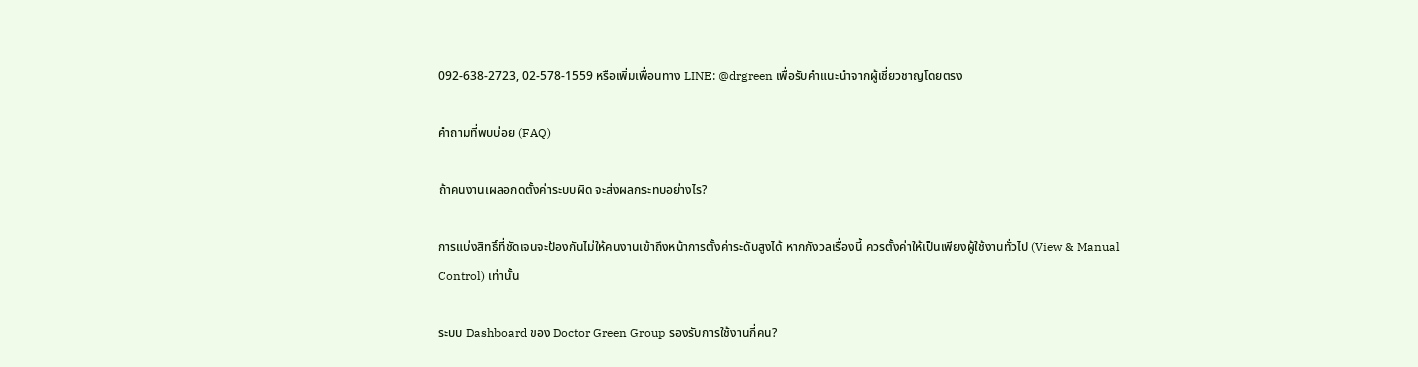092-638-2723, 02-578-1559 หรือเพิ่มเพื่อนทาง LINE: @drgreen เพื่อรับคำแนะนำจากผู้เชี่ยวชาญโดยตรง

คำถามที่พบบ่อย (FAQ)

ถ้าคนงานเผลอกดตั้งค่าระบบผิด จะส่งผลกระทบอย่างไร?

การแบ่งสิทธิ์ที่ชัดเจนจะป้องกันไม่ให้คนงานเข้าถึงหน้าการตั้งค่าระดับสูงได้ หากกังวลเรื่องนี้ ควรตั้งค่าให้เป็นเพียงผู้ใช้งานทั่วไป (View & Manual Control) เท่านั้น

ระบบ Dashboard ของ Doctor Green Group รองรับการใช้งานกี่คน?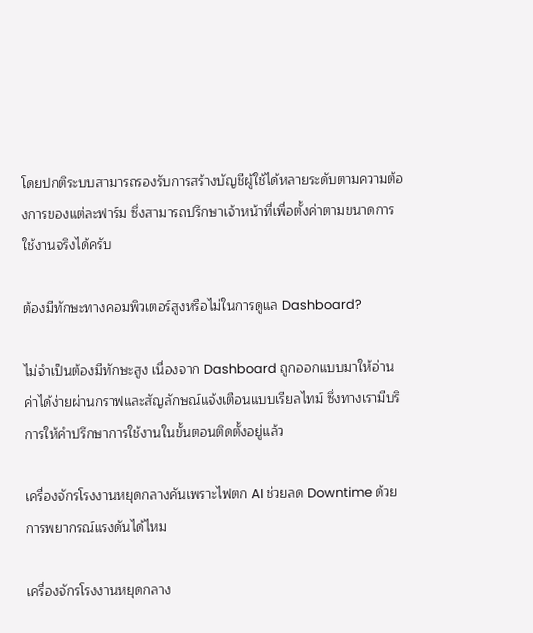โดยปกติระบบสามารถรองรับการสร้างบัญชีผู้ใช้ได้หลายระดับตามความต้องการของแต่ละฟาร์ม ซึ่งสามารถปรึกษาเจ้าหน้าที่เพื่อตั้งค่าตามขนาดการใช้งานจริงได้ครับ

ต้องมีทักษะทางคอมพิวเตอร์สูงหรือไม่ในการดูแล Dashboard?

ไม่จำเป็นต้องมีทักษะสูง เนื่องจาก Dashboard ถูกออกแบบมาให้อ่านค่าได้ง่ายผ่านกราฟและสัญลักษณ์แจ้งเตือนแบบเรียลไทม์ ซึ่งทางเรามีบริการให้คำปรึกษาการใช้งานในขั้นตอนติดตั้งอยู่แล้ว

เครื่องจักรโรงงานหยุดกลางคันเพราะไฟตก AI ช่วยลด Downtime ด้วยการพยากรณ์แรงดันได้ไหม

เครื่องจักรโรงงานหยุดกลาง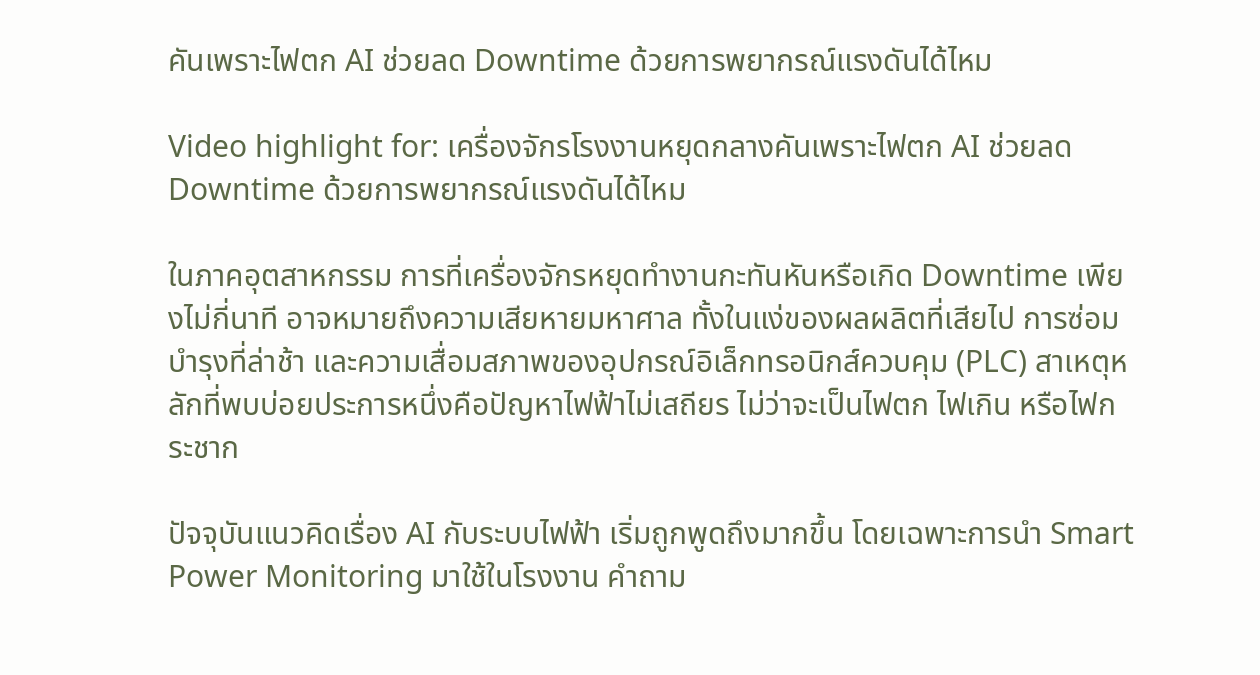คันเพราะไฟตก AI ช่วยลด Downtime ด้วยการพยากรณ์แรงดันได้ไหม

Video highlight for: เครื่องจักรโรงงานหยุดกลางคันเพราะไฟตก AI ช่วยลด Downtime ด้วยการพยากรณ์แรงดันได้ไหม

ในภาคอุตสาหกรรม การที่เครื่องจักรหยุดทำงานกะทันหันหรือเกิด Downtime เพียงไม่กี่นาที อาจหมายถึงความเสียหายมหาศาล ทั้งในแง่ของผลผลิตที่เสียไป การซ่อมบำรุงที่ล่าช้า และความเสื่อมสภาพของอุปกรณ์อิเล็กทรอนิกส์ควบคุม (PLC) สาเหตุหลักที่พบบ่อยประการหนึ่งคือปัญหาไฟฟ้าไม่เสถียร ไม่ว่าจะเป็นไฟตก ไฟเกิน หรือไฟกระชาก

ปัจจุบันแนวคิดเรื่อง AI กับระบบไฟฟ้า เริ่มถูกพูดถึงมากขึ้น โดยเฉพาะการนำ Smart Power Monitoring มาใช้ในโรงงาน คำถาม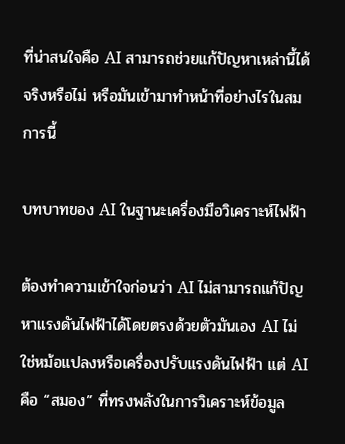ที่น่าสนใจคือ AI สามารถช่วยแก้ปัญหาเหล่านี้ได้จริงหรือไม่ หรือมันเข้ามาทำหน้าที่อย่างไรในสมการนี้

บทบาทของ AI ในฐานะเครื่องมือวิเคราะห์ไฟฟ้า

ต้องทำความเข้าใจก่อนว่า AI ไม่สามารถแก้ปัญหาแรงดันไฟฟ้าได้โดยตรงด้วยตัวมันเอง AI ไม่ใช่หม้อแปลงหรือเครื่องปรับแรงดันไฟฟ้า แต่ AI คือ “สมอง” ที่ทรงพลังในการวิเคราะห์ข้อมูล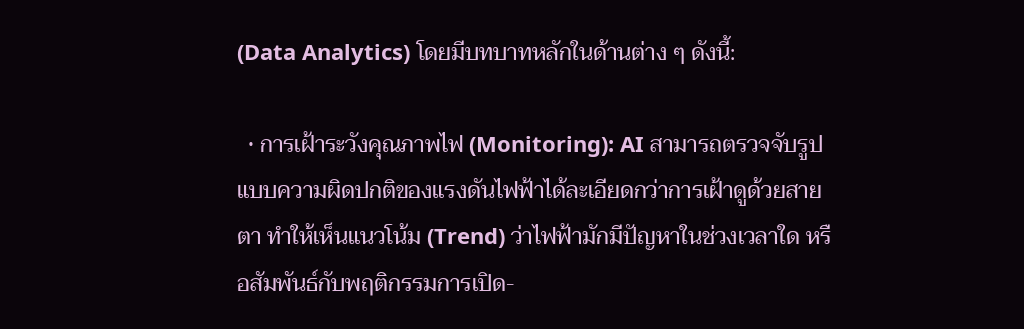(Data Analytics) โดยมีบทบาทหลักในด้านต่าง ๆ ดังนี้:

  • การเฝ้าระวังคุณภาพไฟ (Monitoring): AI สามารถตรวจจับรูปแบบความผิดปกติของแรงดันไฟฟ้าได้ละเอียดกว่าการเฝ้าดูด้วยสายตา ทำให้เห็นแนวโน้ม (Trend) ว่าไฟฟ้ามักมีปัญหาในช่วงเวลาใด หรือสัมพันธ์กับพฤติกรรมการเปิด-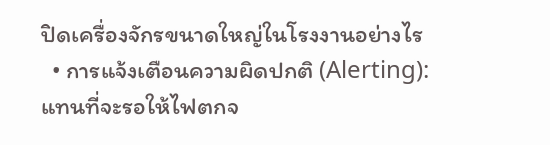ปิดเครื่องจักรขนาดใหญ่ในโรงงานอย่างไร
  • การแจ้งเตือนความผิดปกติ (Alerting): แทนที่จะรอให้ไฟตกจ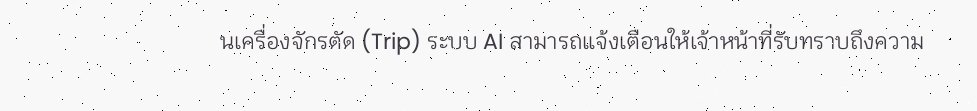นเครื่องจักรตัด (Trip) ระบบ AI สามารถแจ้งเตือนให้เจ้าหน้าที่รับทราบถึงความ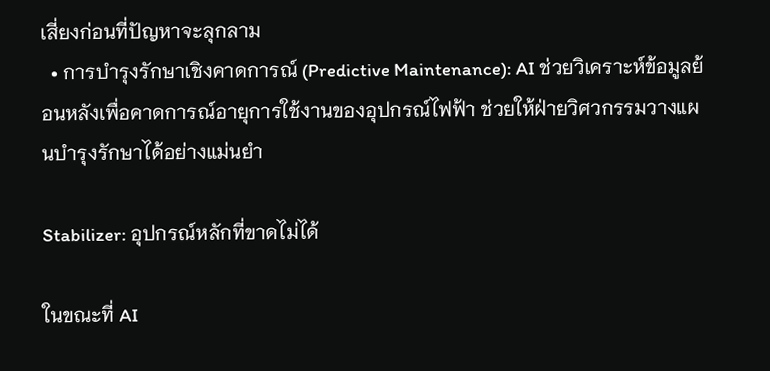เสี่ยงก่อนที่ปัญหาจะลุกลาม
  • การบำรุงรักษาเชิงคาดการณ์ (Predictive Maintenance): AI ช่วยวิเคราะห์ข้อมูลย้อนหลังเพื่อคาดการณ์อายุการใช้งานของอุปกรณ์ไฟฟ้า ช่วยให้ฝ่ายวิศวกรรมวางแผนบำรุงรักษาได้อย่างแม่นยำ

Stabilizer: อุปกรณ์หลักที่ขาดไม่ได้

ในขณะที่ AI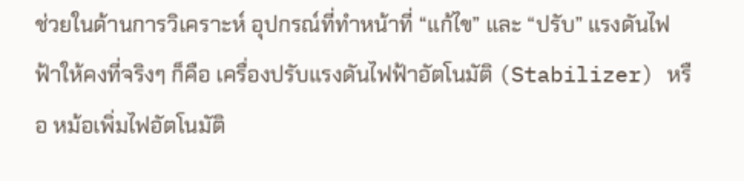ช่วยในด้านการวิเคราะห์ อุปกรณ์ที่ทำหน้าที่ “แก้ไข” และ “ปรับ” แรงดันไฟฟ้าให้คงที่จริงๆ ก็คือ เครื่องปรับแรงดันไฟฟ้าอัตโนมัติ (Stabilizer) หรือ หม้อเพิ่มไฟอัตโนมัติ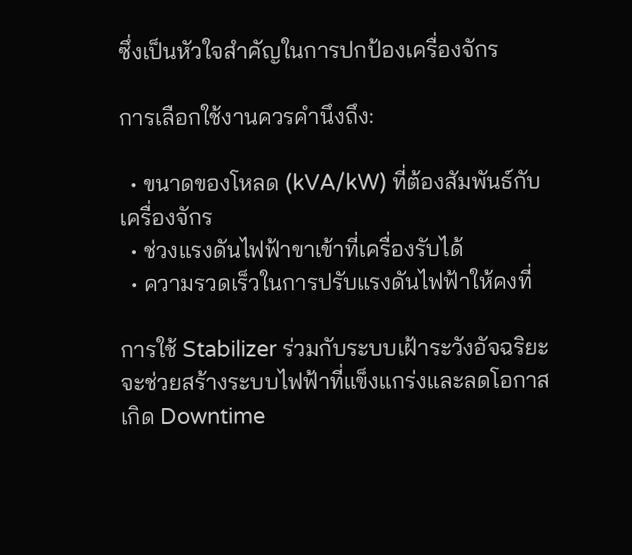ซึ่งเป็นหัวใจสำคัญในการปกป้องเครื่องจักร

การเลือกใช้งานควรคำนึงถึง:

  • ขนาดของโหลด (kVA/kW) ที่ต้องสัมพันธ์กับเครื่องจักร
  • ช่วงแรงดันไฟฟ้าขาเข้าที่เครื่องรับได้
  • ความรวดเร็วในการปรับแรงดันไฟฟ้าให้คงที่

การใช้ Stabilizer ร่วมกับระบบเฝ้าระวังอัจฉริยะ จะช่วยสร้างระบบไฟฟ้าที่แข็งแกร่งและลดโอกาสเกิด Downtime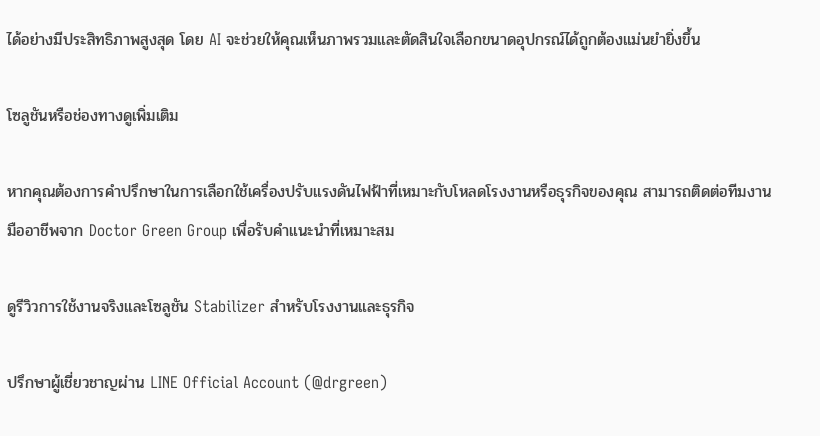ได้อย่างมีประสิทธิภาพสูงสุด โดย AI จะช่วยให้คุณเห็นภาพรวมและตัดสินใจเลือกขนาดอุปกรณ์ได้ถูกต้องแม่นยำยิ่งขึ้น

โซลูชันหรือช่องทางดูเพิ่มเติม

หากคุณต้องการคำปรึกษาในการเลือกใช้เครื่องปรับแรงดันไฟฟ้าที่เหมาะกับโหลดโรงงานหรือธุรกิจของคุณ สามารถติดต่อทีมงานมืออาชีพจาก Doctor Green Group เพื่อรับคำแนะนำที่เหมาะสม

ดูรีวิวการใช้งานจริงและโซลูชัน Stabilizer สำหรับโรงงานและธุรกิจ

ปรึกษาผู้เชี่ยวชาญผ่าน LINE Official Account (@drgreen)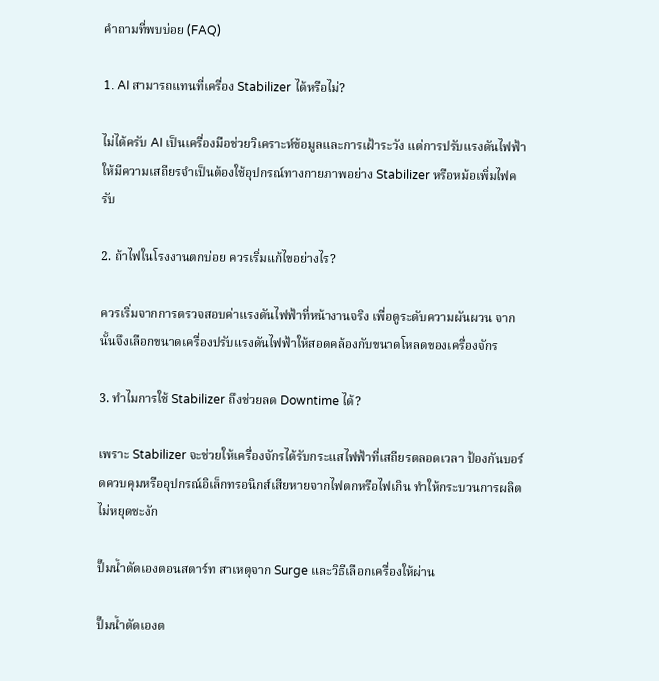คำถามที่พบบ่อย (FAQ)

1. AI สามารถแทนที่เครื่อง Stabilizer ได้หรือไม่?

ไม่ได้ครับ AI เป็นเครื่องมือช่วยวิเคราะห์ข้อมูลและการเฝ้าระวัง แต่การปรับแรงดันไฟฟ้าให้มีความเสถียรจำเป็นต้องใช้อุปกรณ์ทางกายภาพอย่าง Stabilizer หรือหม้อเพิ่มไฟครับ

2. ถ้าไฟในโรงงานตกบ่อย ควรเริ่มแก้ไขอย่างไร?

ควรเริ่มจากการตรวจสอบค่าแรงดันไฟฟ้าที่หน้างานจริง เพื่อดูระดับความผันผวน จากนั้นจึงเลือกขนาดเครื่องปรับแรงดันไฟฟ้าให้สอดคล้องกับขนาดโหลดของเครื่องจักร

3. ทำไมการใช้ Stabilizer ถึงช่วยลด Downtime ได้?

เพราะ Stabilizer จะช่วยให้เครื่องจักรได้รับกระแสไฟฟ้าที่เสถียรตลอดเวลา ป้องกันบอร์ดควบคุมหรืออุปกรณ์อิเล็กทรอนิกส์เสียหายจากไฟตกหรือไฟเกิน ทำให้กระบวนการผลิตไม่หยุดชะงัก

ปั๊มน้ำตัดเองตอนสตาร์ท สาเหตุจาก Surge และวิธีเลือกเครื่องให้ผ่าน

ปั๊มน้ำตัดเองต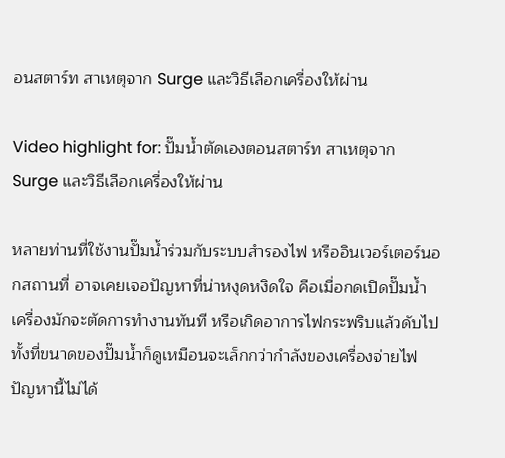อนสตาร์ท สาเหตุจาก Surge และวิธีเลือกเครื่องให้ผ่าน

Video highlight for: ปั๊มน้ำตัดเองตอนสตาร์ท สาเหตุจาก Surge และวิธีเลือกเครื่องให้ผ่าน

หลายท่านที่ใช้งานปั๊มน้ำร่วมกับระบบสำรองไฟ หรืออินเวอร์เตอร์นอกสถานที่ อาจเคยเจอปัญหาที่น่าหงุดหงิดใจ คือเมื่อกดเปิดปั๊มน้ำ เครื่องมักจะตัดการทำงานทันที หรือเกิดอาการไฟกระพริบแล้วดับไป ทั้งที่ขนาดของปั๊มน้ำก็ดูเหมือนจะเล็กกว่ากำลังของเครื่องจ่ายไฟ ปัญหานี้ไม่ได้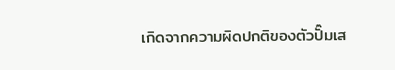เกิดจากความผิดปกติของตัวปั๊มเส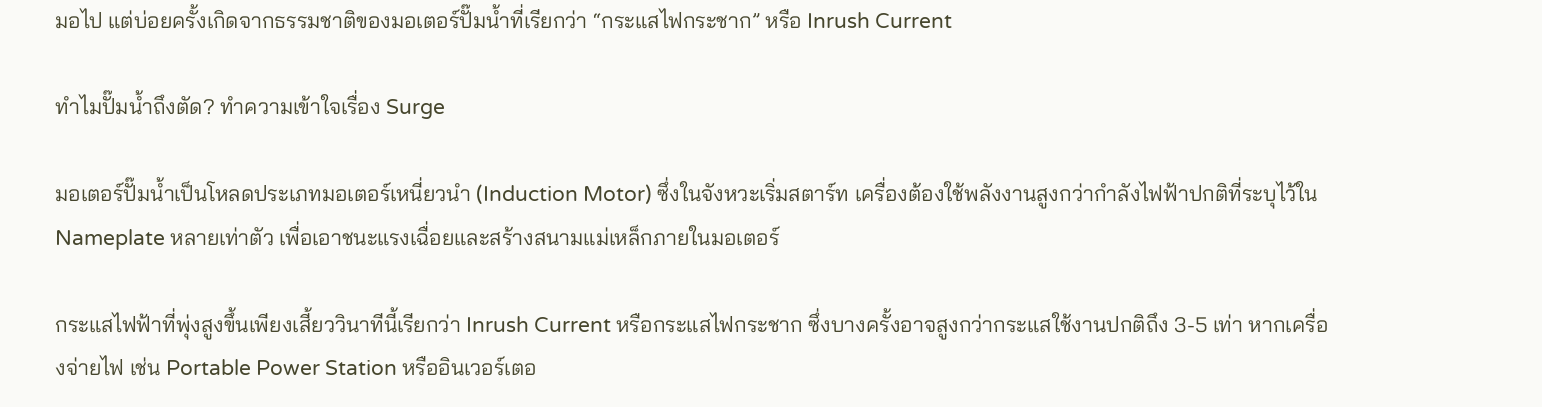มอไป แต่บ่อยครั้งเกิดจากธรรมชาติของมอเตอร์ปั๊มน้ำที่เรียกว่า “กระแสไฟกระชาก” หรือ Inrush Current

ทำไมปั๊มน้ำถึงตัด? ทำความเข้าใจเรื่อง Surge

มอเตอร์ปั๊มน้ำเป็นโหลดประเภทมอเตอร์เหนี่ยวนำ (Induction Motor) ซึ่งในจังหวะเริ่มสตาร์ท เครื่องต้องใช้พลังงานสูงกว่ากำลังไฟฟ้าปกติที่ระบุไว้ใน Nameplate หลายเท่าตัว เพื่อเอาชนะแรงเฉื่อยและสร้างสนามแม่เหล็กภายในมอเตอร์

กระแสไฟฟ้าที่พุ่งสูงขึ้นเพียงเสี้ยววินาทีนี้เรียกว่า Inrush Current หรือกระแสไฟกระชาก ซึ่งบางครั้งอาจสูงกว่ากระแสใช้งานปกติถึง 3-5 เท่า หากเครื่องจ่ายไฟ เช่น Portable Power Station หรืออินเวอร์เตอ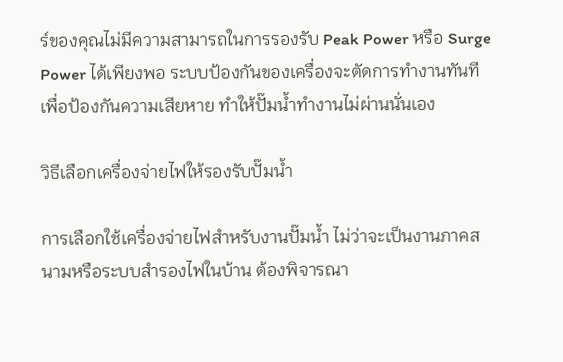ร์ของคุณไม่มีความสามารถในการรองรับ Peak Power หรือ Surge Power ได้เพียงพอ ระบบป้องกันของเครื่องจะตัดการทำงานทันทีเพื่อป้องกันความเสียหาย ทำให้ปั๊มน้ำทำงานไม่ผ่านนั่นเอง

วิธีเลือกเครื่องจ่ายไฟให้รองรับปั๊มน้ำ

การเลือกใช้เครื่องจ่ายไฟสำหรับงานปั๊มน้ำ ไม่ว่าจะเป็นงานภาคสนามหรือระบบสำรองไฟในบ้าน ต้องพิจารณา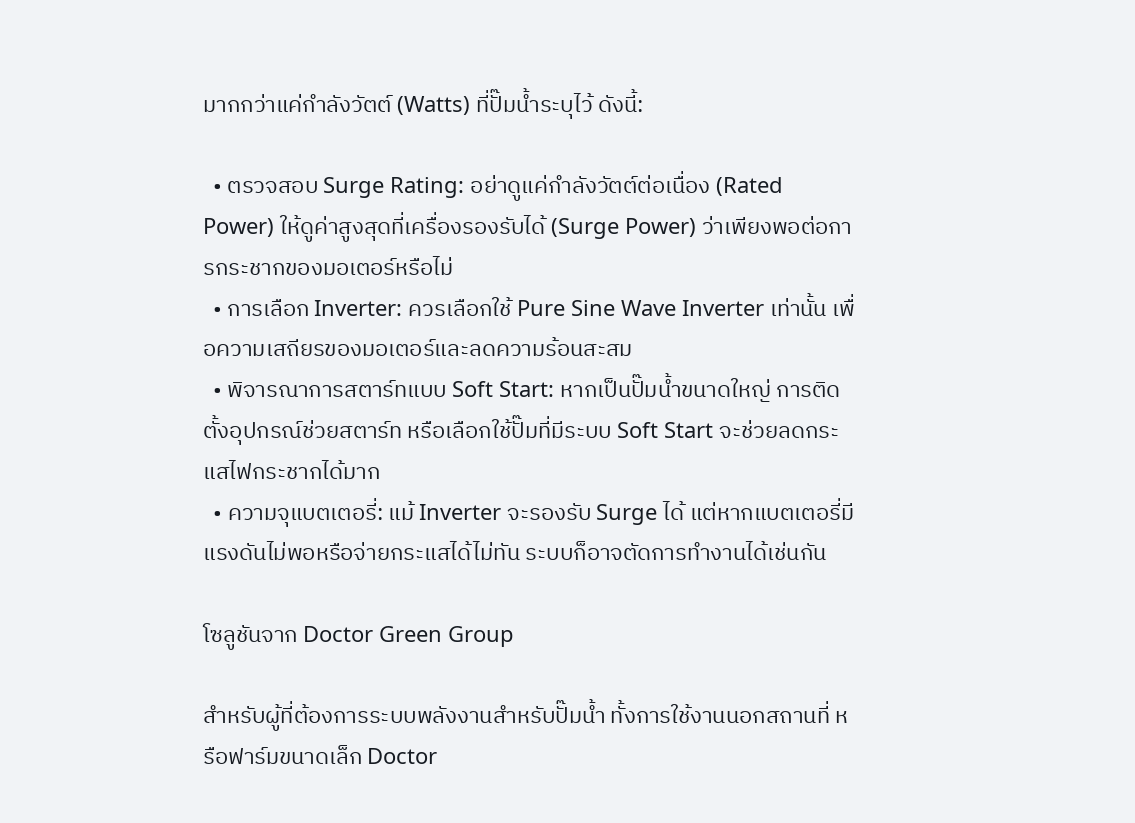มากกว่าแค่กำลังวัตต์ (Watts) ที่ปั๊มน้ำระบุไว้ ดังนี้:

  • ตรวจสอบ Surge Rating: อย่าดูแค่กำลังวัตต์ต่อเนื่อง (Rated Power) ให้ดูค่าสูงสุดที่เครื่องรองรับได้ (Surge Power) ว่าเพียงพอต่อการกระชากของมอเตอร์หรือไม่
  • การเลือก Inverter: ควรเลือกใช้ Pure Sine Wave Inverter เท่านั้น เพื่อความเสถียรของมอเตอร์และลดความร้อนสะสม
  • พิจารณาการสตาร์ทแบบ Soft Start: หากเป็นปั๊มน้ำขนาดใหญ่ การติดตั้งอุปกรณ์ช่วยสตาร์ท หรือเลือกใช้ปั๊มที่มีระบบ Soft Start จะช่วยลดกระแสไฟกระชากได้มาก
  • ความจุแบตเตอรี่: แม้ Inverter จะรองรับ Surge ได้ แต่หากแบตเตอรี่มีแรงดันไม่พอหรือจ่ายกระแสได้ไม่ทัน ระบบก็อาจตัดการทำงานได้เช่นกัน

โซลูชันจาก Doctor Green Group

สำหรับผู้ที่ต้องการระบบพลังงานสำหรับปั๊มน้ำ ทั้งการใช้งานนอกสถานที่ หรือฟาร์มขนาดเล็ก Doctor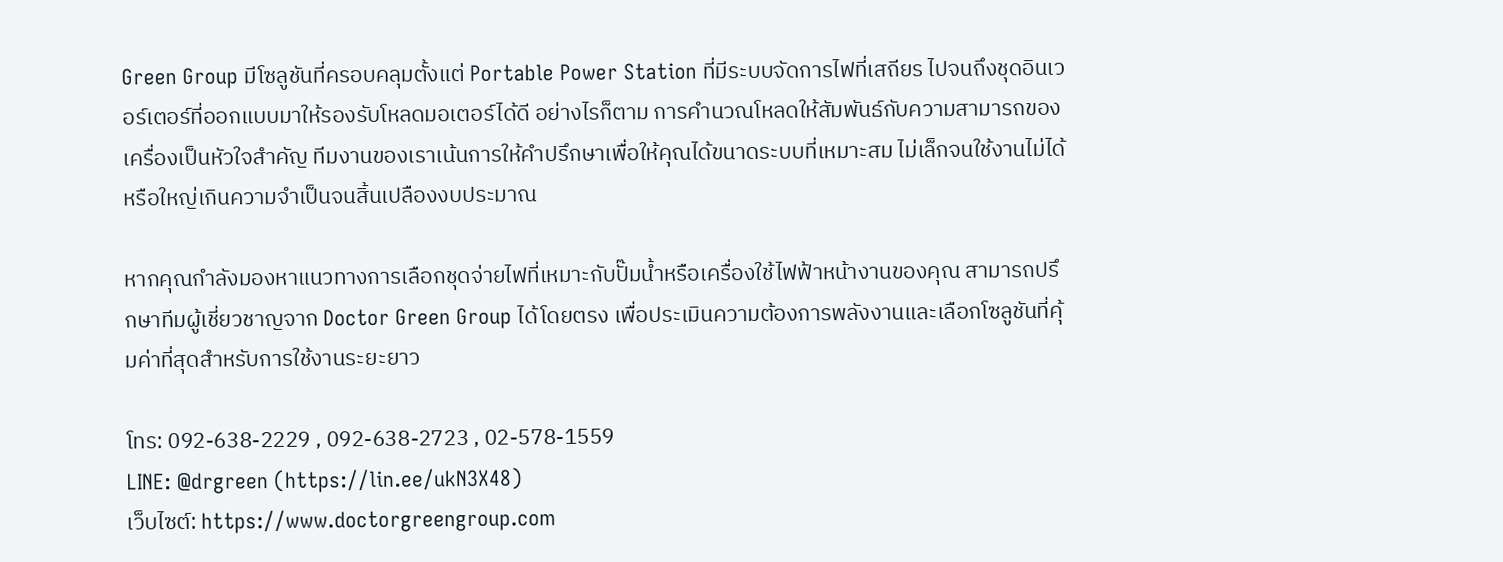Green Group มีโซลูชันที่ครอบคลุมตั้งแต่ Portable Power Station ที่มีระบบจัดการไฟที่เสถียร ไปจนถึงชุดอินเวอร์เตอร์ที่ออกแบบมาให้รองรับโหลดมอเตอร์ได้ดี อย่างไรก็ตาม การคำนวณโหลดให้สัมพันธ์กับความสามารถของเครื่องเป็นหัวใจสำคัญ ทีมงานของเราเน้นการให้คำปรึกษาเพื่อให้คุณได้ขนาดระบบที่เหมาะสม ไม่เล็กจนใช้งานไม่ได้ หรือใหญ่เกินความจำเป็นจนสิ้นเปลืองงบประมาณ

หากคุณกำลังมองหาแนวทางการเลือกชุดจ่ายไฟที่เหมาะกับปั๊มน้ำหรือเครื่องใช้ไฟฟ้าหน้างานของคุณ สามารถปรึกษาทีมผู้เชี่ยวชาญจาก Doctor Green Group ได้โดยตรง เพื่อประเมินความต้องการพลังงานและเลือกโซลูชันที่คุ้มค่าที่สุดสำหรับการใช้งานระยะยาว

โทร: 092-638-2229 , 092-638-2723 , 02-578-1559
LINE: @drgreen (https://lin.ee/ukN3X48)
เว็บไซต์: https://www.doctorgreengroup.com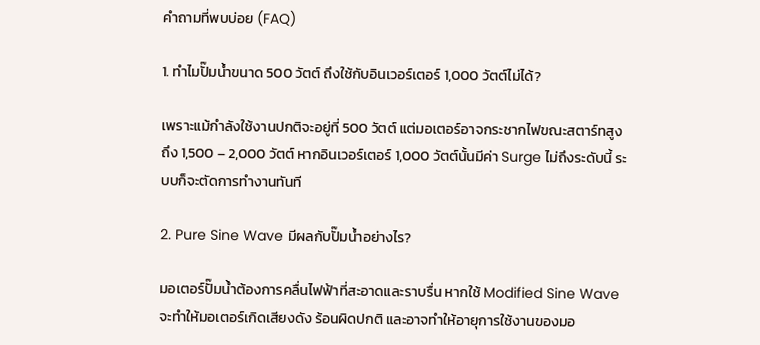คำถามที่พบบ่อย (FAQ)

1. ทำไมปั๊มน้ำขนาด 500 วัตต์ ถึงใช้กับอินเวอร์เตอร์ 1,000 วัตต์ไม่ได้?

เพราะแม้กำลังใช้งานปกติจะอยู่ที่ 500 วัตต์ แต่มอเตอร์อาจกระชากไฟขณะสตาร์ทสูงถึง 1,500 – 2,000 วัตต์ หากอินเวอร์เตอร์ 1,000 วัตต์นั้นมีค่า Surge ไม่ถึงระดับนี้ ระบบก็จะตัดการทำงานทันที

2. Pure Sine Wave มีผลกับปั๊มน้ำอย่างไร?

มอเตอร์ปั๊มน้ำต้องการคลื่นไฟฟ้าที่สะอาดและราบรื่น หากใช้ Modified Sine Wave จะทำให้มอเตอร์เกิดเสียงดัง ร้อนผิดปกติ และอาจทำให้อายุการใช้งานของมอ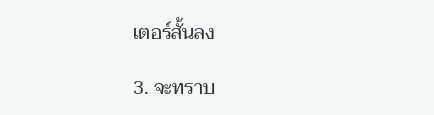เตอร์สั้นลง

3. จะทราบ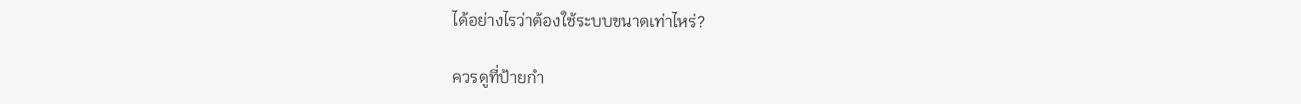ได้อย่างไรว่าต้องใช้ระบบขนาดเท่าไหร่?

ควรดูที่ป้ายกำ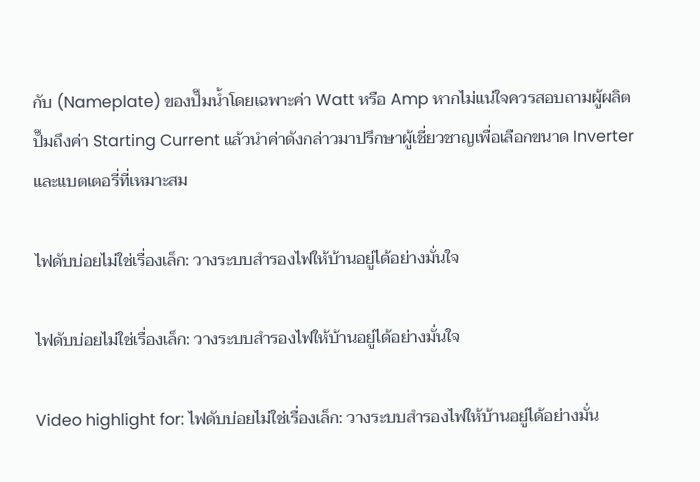กับ (Nameplate) ของปั๊มน้ำโดยเฉพาะค่า Watt หรือ Amp หากไม่แน่ใจควรสอบถามผู้ผลิตปั๊มถึงค่า Starting Current แล้วนำค่าดังกล่าวมาปรึกษาผู้เชี่ยวชาญเพื่อเลือกขนาด Inverter และแบตเตอรี่ที่เหมาะสม

ไฟดับบ่อยไม่ใช่เรื่องเล็ก: วางระบบสำรองไฟให้บ้านอยู่ได้อย่างมั่นใจ

ไฟดับบ่อยไม่ใช่เรื่องเล็ก: วางระบบสำรองไฟให้บ้านอยู่ได้อย่างมั่นใจ

Video highlight for: ไฟดับบ่อยไม่ใช่เรื่องเล็ก: วางระบบสำรองไฟให้บ้านอยู่ได้อย่างมั่น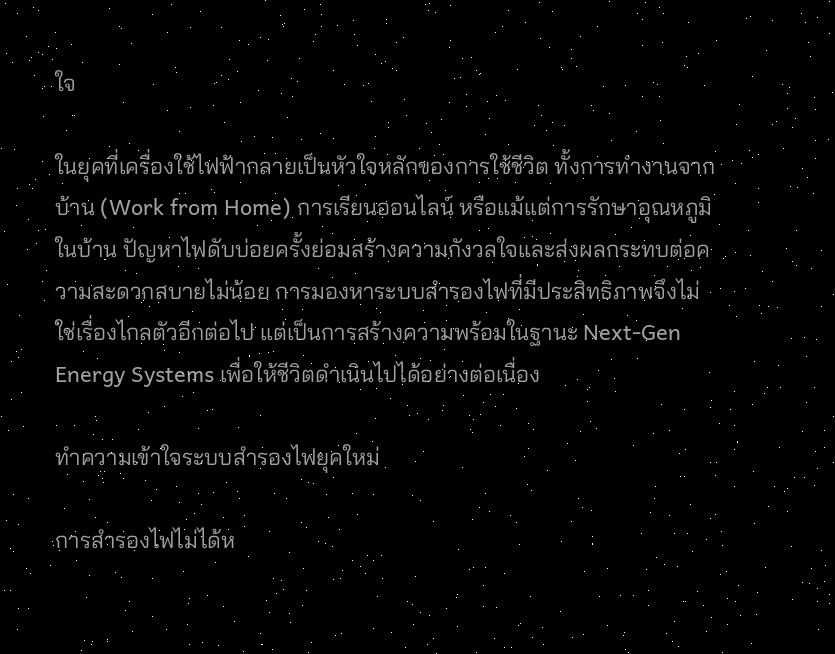ใจ

ในยุคที่เครื่องใช้ไฟฟ้ากลายเป็นหัวใจหลักของการใช้ชีวิต ทั้งการทำงานจากบ้าน (Work from Home) การเรียนออนไลน์ หรือแม้แต่การรักษาอุณหภูมิในบ้าน ปัญหาไฟดับบ่อยครั้งย่อมสร้างความกังวลใจและส่งผลกระทบต่อความสะดวกสบายไม่น้อย การมองหาระบบสำรองไฟที่มีประสิทธิภาพจึงไม่ใช่เรื่องไกลตัวอีกต่อไป แต่เป็นการสร้างความพร้อมในฐานะ Next-Gen Energy Systems เพื่อให้ชีวิตดำเนินไปได้อย่างต่อเนื่อง

ทำความเข้าใจระบบสำรองไฟยุคใหม่

การสำรองไฟไม่ได้ห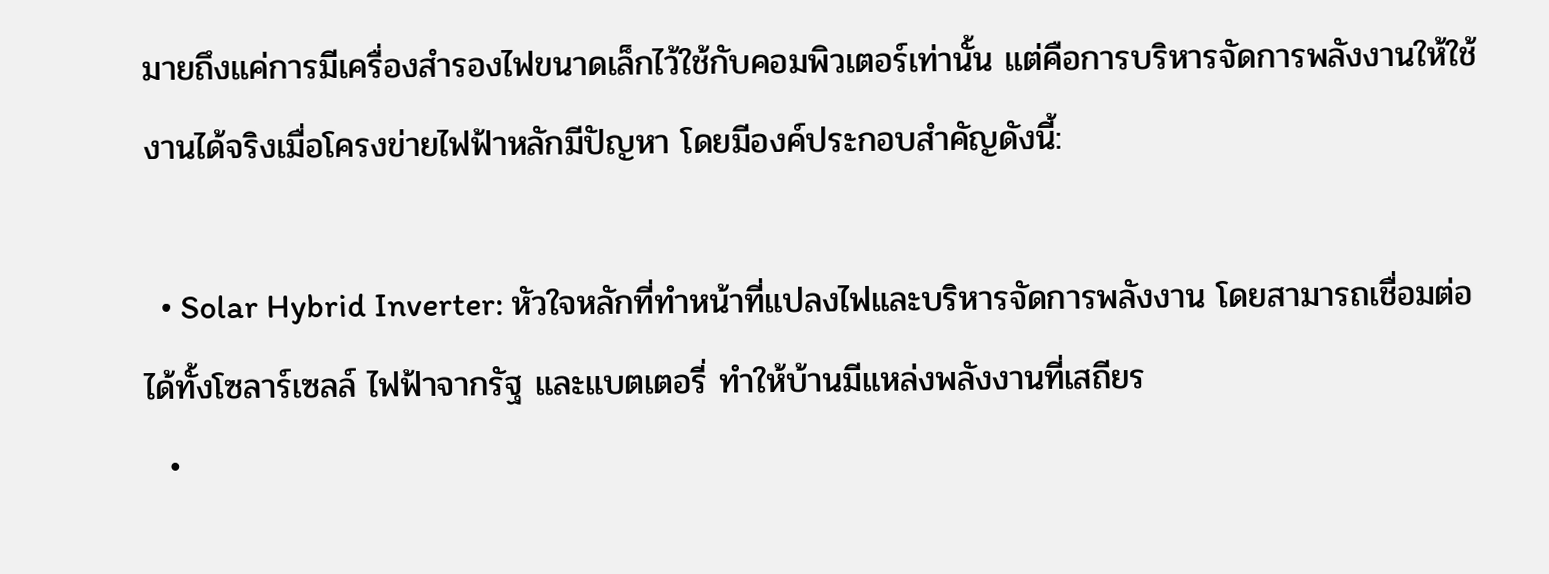มายถึงแค่การมีเครื่องสำรองไฟขนาดเล็กไว้ใช้กับคอมพิวเตอร์เท่านั้น แต่คือการบริหารจัดการพลังงานให้ใช้งานได้จริงเมื่อโครงข่ายไฟฟ้าหลักมีปัญหา โดยมีองค์ประกอบสำคัญดังนี้:

  • Solar Hybrid Inverter: หัวใจหลักที่ทำหน้าที่แปลงไฟและบริหารจัดการพลังงาน โดยสามารถเชื่อมต่อได้ทั้งโซลาร์เซลล์ ไฟฟ้าจากรัฐ และแบตเตอรี่ ทำให้บ้านมีแหล่งพลังงานที่เสถียร
  •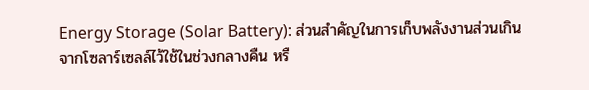Energy Storage (Solar Battery): ส่วนสำคัญในการเก็บพลังงานส่วนเกินจากโซลาร์เซลล์ไว้ใช้ในช่วงกลางคืน หรื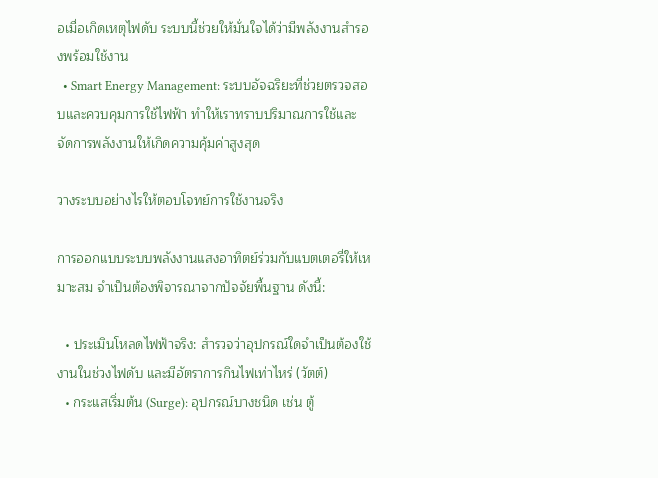อเมื่อเกิดเหตุไฟดับ ระบบนี้ช่วยให้มั่นใจได้ว่ามีพลังงานสำรองพร้อมใช้งาน
  • Smart Energy Management: ระบบอัจฉริยะที่ช่วยตรวจสอบและควบคุมการใช้ไฟฟ้า ทำให้เราทราบปริมาณการใช้และจัดการพลังงานให้เกิดความคุ้มค่าสูงสุด

วางระบบอย่างไรให้ตอบโจทย์การใช้งานจริง

การออกแบบระบบพลังงานแสงอาทิตย์ร่วมกับแบตเตอรี่ให้เหมาะสม จำเป็นต้องพิจารณาจากปัจจัยพื้นฐาน ดังนี้:

  • ประเมินโหลดไฟฟ้าจริง: สำรวจว่าอุปกรณ์ใดจำเป็นต้องใช้งานในช่วงไฟดับ และมีอัตราการกินไฟเท่าไหร่ (วัตต์)
  • กระแสเริ่มต้น (Surge): อุปกรณ์บางชนิด เช่น ตู้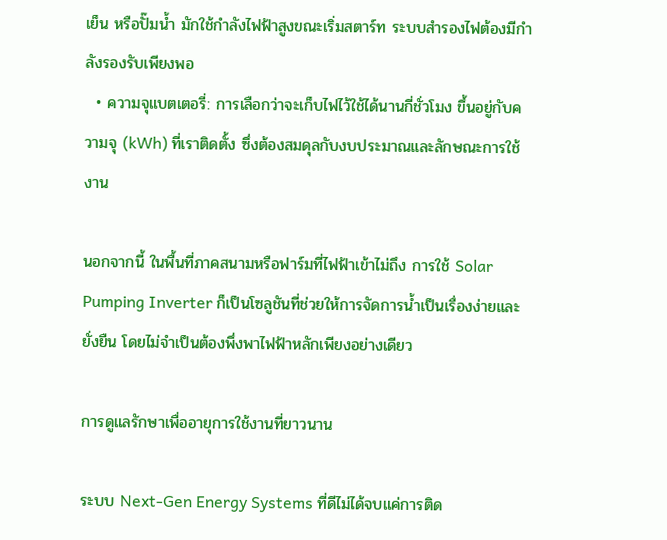เย็น หรือปั๊มน้ำ มักใช้กำลังไฟฟ้าสูงขณะเริ่มสตาร์ท ระบบสำรองไฟต้องมีกำลังรองรับเพียงพอ
  • ความจุแบตเตอรี่: การเลือกว่าจะเก็บไฟไว้ใช้ได้นานกี่ชั่วโมง ขึ้นอยู่กับความจุ (kWh) ที่เราติดตั้ง ซึ่งต้องสมดุลกับงบประมาณและลักษณะการใช้งาน

นอกจากนี้ ในพื้นที่ภาคสนามหรือฟาร์มที่ไฟฟ้าเข้าไม่ถึง การใช้ Solar Pumping Inverter ก็เป็นโซลูชันที่ช่วยให้การจัดการน้ำเป็นเรื่องง่ายและยั่งยืน โดยไม่จำเป็นต้องพึ่งพาไฟฟ้าหลักเพียงอย่างเดียว

การดูแลรักษาเพื่ออายุการใช้งานที่ยาวนาน

ระบบ Next-Gen Energy Systems ที่ดีไม่ได้จบแค่การติด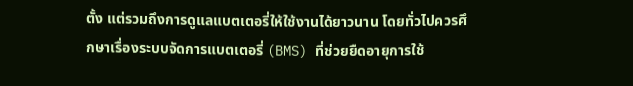ตั้ง แต่รวมถึงการดูแลแบตเตอรี่ให้ใช้งานได้ยาวนาน โดยทั่วไปควรศึกษาเรื่องระบบจัดการแบตเตอรี่ (BMS) ที่ช่วยยืดอายุการใช้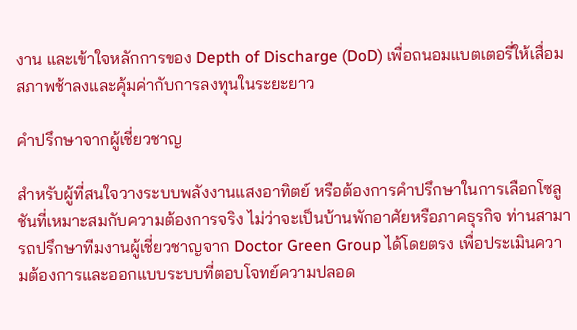งาน และเข้าใจหลักการของ Depth of Discharge (DoD) เพื่อถนอมแบตเตอรี่ให้เสื่อมสภาพช้าลงและคุ้มค่ากับการลงทุนในระยะยาว

คำปรึกษาจากผู้เชี่ยวชาญ

สำหรับผู้ที่สนใจวางระบบพลังงานแสงอาทิตย์ หรือต้องการคำปรึกษาในการเลือกโซลูชันที่เหมาะสมกับความต้องการจริง ไม่ว่าจะเป็นบ้านพักอาศัยหรือภาคธุรกิจ ท่านสามารถปรึกษาทีมงานผู้เชี่ยวชาญจาก Doctor Green Group ได้โดยตรง เพื่อประเมินความต้องการและออกแบบระบบที่ตอบโจทย์ความปลอด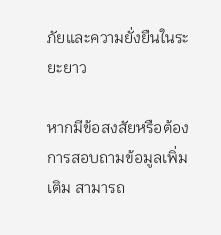ภัยและความยั่งยืนในระยะยาว

หากมีข้อสงสัยหรือต้องการสอบถามข้อมูลเพิ่มเติม สามารถ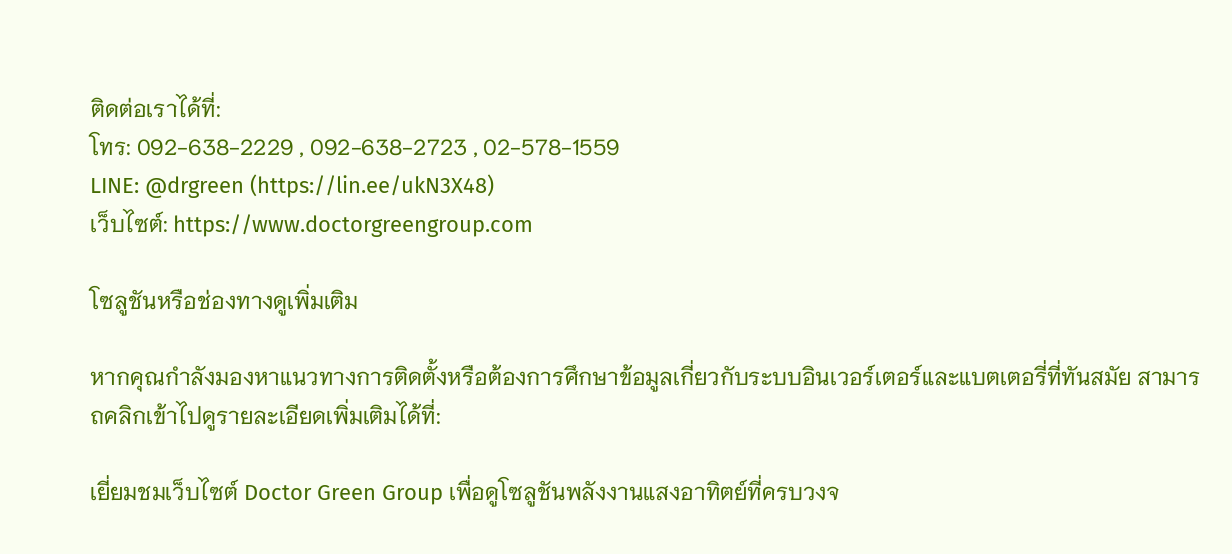ติดต่อเราได้ที่:
โทร: 092-638-2229 , 092-638-2723 , 02-578-1559
LINE: @drgreen (https://lin.ee/ukN3X48)
เว็บไซต์: https://www.doctorgreengroup.com

โซลูชันหรือช่องทางดูเพิ่มเติม

หากคุณกำลังมองหาแนวทางการติดตั้งหรือต้องการศึกษาข้อมูลเกี่ยวกับระบบอินเวอร์เตอร์และแบตเตอรี่ที่ทันสมัย สามารถคลิกเข้าไปดูรายละเอียดเพิ่มเติมได้ที่:

เยี่ยมชมเว็บไซต์ Doctor Green Group เพื่อดูโซลูชันพลังงานแสงอาทิตย์ที่ครบวงจ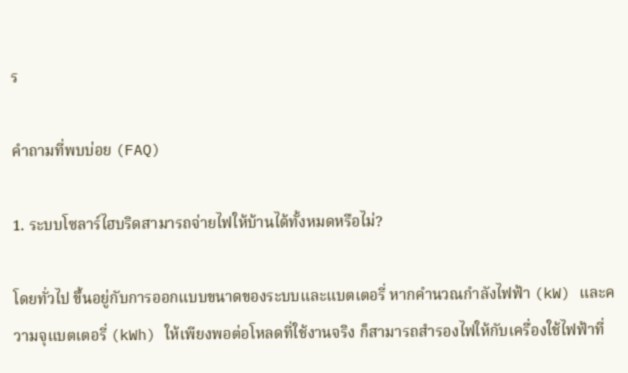ร

คำถามที่พบบ่อย (FAQ)

1. ระบบโซลาร์ไฮบริดสามารถจ่ายไฟให้บ้านได้ทั้งหมดหรือไม่?

โดยทั่วไป ขึ้นอยู่กับการออกแบบขนาดของระบบและแบตเตอรี่ หากคำนวณกำลังไฟฟ้า (kW) และความจุแบตเตอรี่ (kWh) ให้เพียงพอต่อโหลดที่ใช้งานจริง ก็สามารถสำรองไฟให้กับเครื่องใช้ไฟฟ้าที่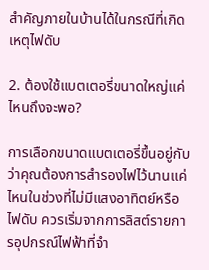สำคัญภายในบ้านได้ในกรณีที่เกิดเหตุไฟดับ

2. ต้องใช้แบตเตอรี่ขนาดใหญ่แค่ไหนถึงจะพอ?

การเลือกขนาดแบตเตอรี่ขึ้นอยู่กับว่าคุณต้องการสำรองไฟไว้นานแค่ไหนในช่วงที่ไม่มีแสงอาทิตย์หรือไฟดับ ควรเริ่มจากการลิสต์รายการอุปกรณ์ไฟฟ้าที่จำ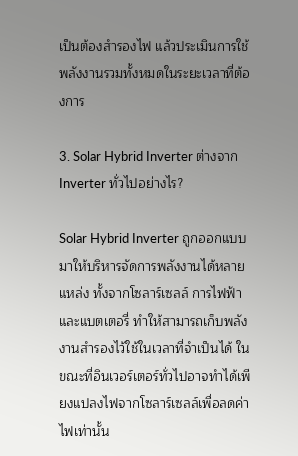เป็นต้องสำรองไฟ แล้วประเมินการใช้พลังงานรวมทั้งหมดในระยะเวลาที่ต้องการ

3. Solar Hybrid Inverter ต่างจาก Inverter ทั่วไปอย่างไร?

Solar Hybrid Inverter ถูกออกแบบมาให้บริหารจัดการพลังงานได้หลายแหล่ง ทั้งจากโซลาร์เซลล์ การไฟฟ้า และแบตเตอรี่ ทำให้สามารถเก็บพลังงานสำรองไว้ใช้ในเวลาที่จำเป็นได้ ในขณะที่อินเวอร์เตอร์ทั่วไปอาจทำได้เพียงแปลงไฟจากโซลาร์เซลล์เพื่อลดค่าไฟเท่านั้น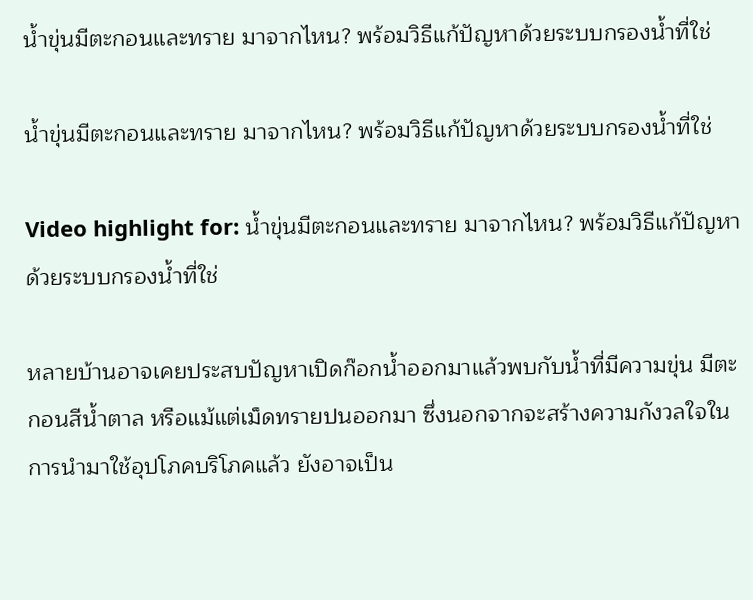น้ำขุ่นมีตะกอนและทราย มาจากไหน? พร้อมวิธีแก้ปัญหาด้วยระบบกรองน้ำที่ใช่

น้ำขุ่นมีตะกอนและทราย มาจากไหน? พร้อมวิธีแก้ปัญหาด้วยระบบกรองน้ำที่ใช่

Video highlight for: น้ำขุ่นมีตะกอนและทราย มาจากไหน? พร้อมวิธีแก้ปัญหาด้วยระบบกรองน้ำที่ใช่

หลายบ้านอาจเคยประสบปัญหาเปิดก๊อกน้ำออกมาแล้วพบกับน้ำที่มีความขุ่น มีตะกอนสีน้ำตาล หรือแม้แต่เม็ดทรายปนออกมา ซึ่งนอกจากจะสร้างความกังวลใจในการนำมาใช้อุปโภคบริโภคแล้ว ยังอาจเป็น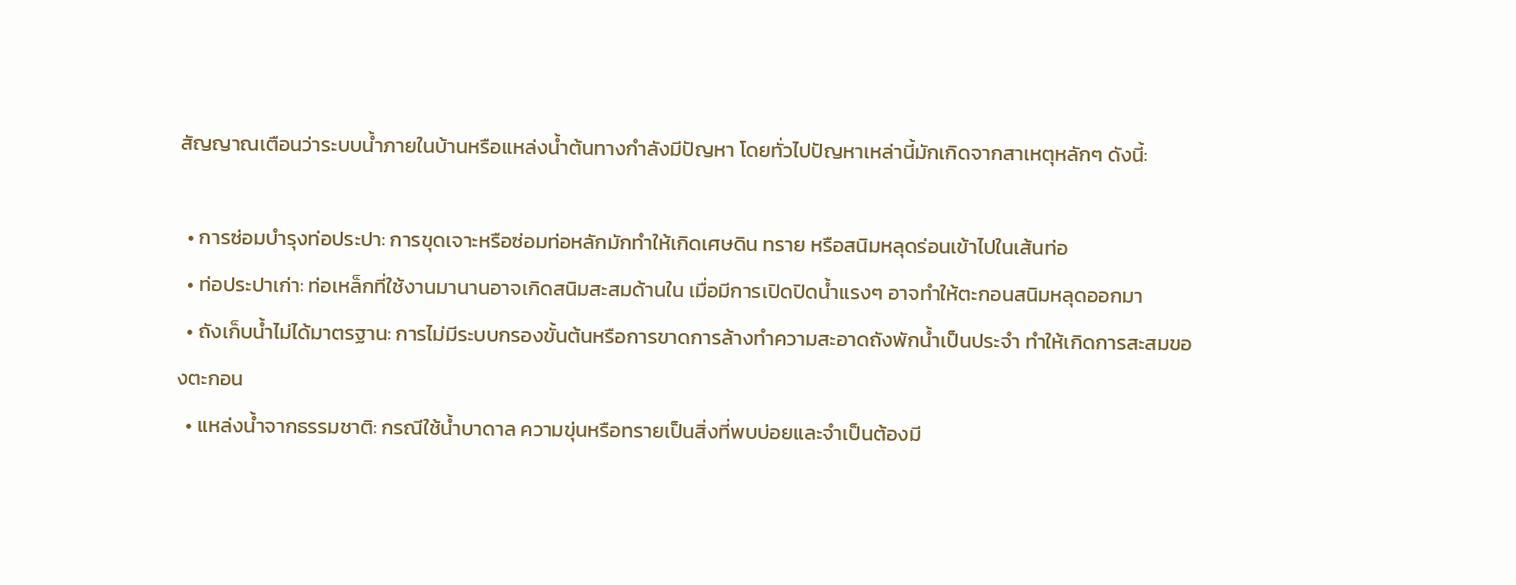สัญญาณเตือนว่าระบบน้ำภายในบ้านหรือแหล่งน้ำต้นทางกำลังมีปัญหา โดยทั่วไปปัญหาเหล่านี้มักเกิดจากสาเหตุหลักๆ ดังนี้:

  • การซ่อมบำรุงท่อประปา: การขุดเจาะหรือซ่อมท่อหลักมักทำให้เกิดเศษดิน ทราย หรือสนิมหลุดร่อนเข้าไปในเส้นท่อ
  • ท่อประปาเก่า: ท่อเหล็กที่ใช้งานมานานอาจเกิดสนิมสะสมด้านใน เมื่อมีการเปิดปิดน้ำแรงๆ อาจทำให้ตะกอนสนิมหลุดออกมา
  • ถังเก็บน้ำไม่ได้มาตรฐาน: การไม่มีระบบกรองขั้นต้นหรือการขาดการล้างทำความสะอาดถังพักน้ำเป็นประจำ ทำให้เกิดการสะสมของตะกอน
  • แหล่งน้ำจากธรรมชาติ: กรณีใช้น้ำบาดาล ความขุ่นหรือทรายเป็นสิ่งที่พบบ่อยและจำเป็นต้องมี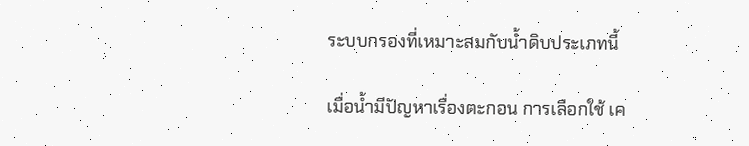ระบบกรองที่เหมาะสมกับน้ำดิบประเภทนี้

เมื่อน้ำมีปัญหาเรื่องตะกอน การเลือกใช้ เค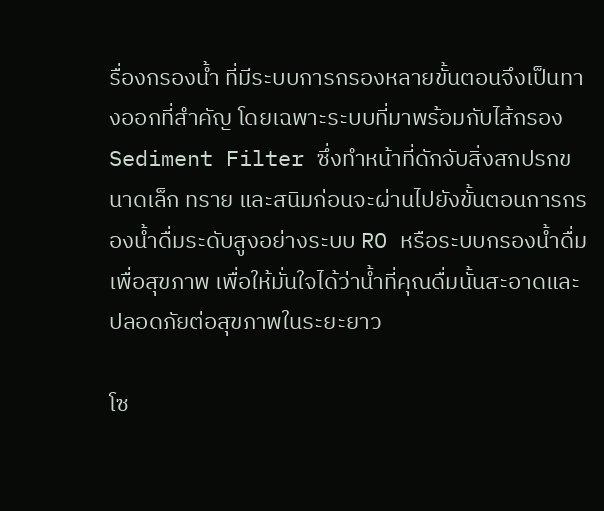รื่องกรองน้ำ ที่มีระบบการกรองหลายขั้นตอนจึงเป็นทางออกที่สำคัญ โดยเฉพาะระบบที่มาพร้อมกับไส้กรอง Sediment Filter ซึ่งทำหน้าที่ดักจับสิ่งสกปรกขนาดเล็ก ทราย และสนิมก่อนจะผ่านไปยังขั้นตอนการกรองน้ำดื่มระดับสูงอย่างระบบ RO หรือระบบกรองน้ำดื่มเพื่อสุขภาพ เพื่อให้มั่นใจได้ว่าน้ำที่คุณดื่มนั้นสะอาดและปลอดภัยต่อสุขภาพในระยะยาว

โซ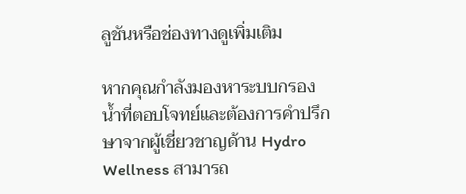ลูชันหรือช่องทางดูเพิ่มเติม

หากคุณกำลังมองหาระบบกรองน้ำที่ตอบโจทย์และต้องการคำปรึกษาจากผู้เชี่ยวชาญด้าน Hydro Wellness สามารถ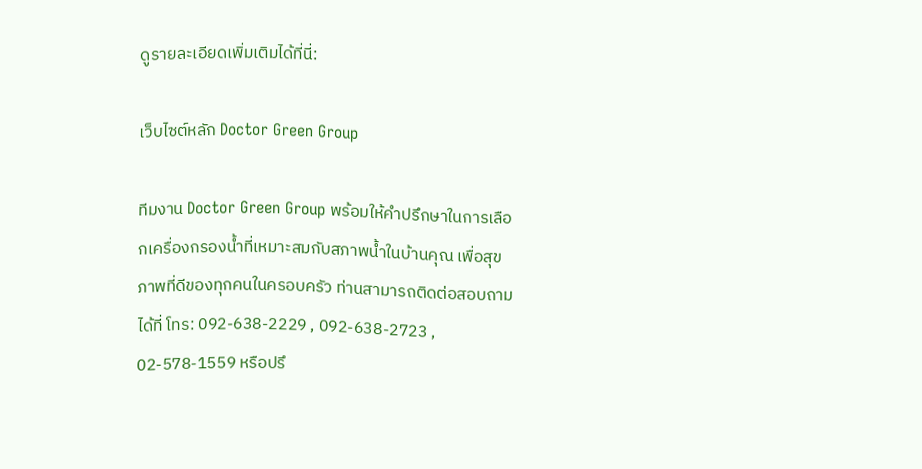ดูรายละเอียดเพิ่มเติมได้ที่นี่:

เว็บไซต์หลัก Doctor Green Group

ทีมงาน Doctor Green Group พร้อมให้คำปรึกษาในการเลือกเครื่องกรองน้ำที่เหมาะสมกับสภาพน้ำในบ้านคุณ เพื่อสุขภาพที่ดีของทุกคนในครอบครัว ท่านสามารถติดต่อสอบถามได้ที่ โทร: 092-638-2229 , 092-638-2723 , 02-578-1559 หรือปรึ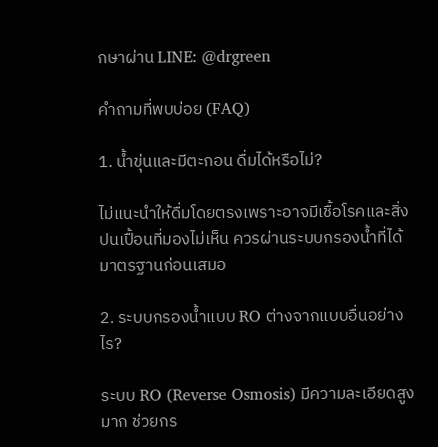กษาผ่าน LINE: @drgreen

คำถามที่พบบ่อย (FAQ)

1. น้ำขุ่นและมีตะกอน ดื่มได้หรือไม่?

ไม่แนะนำให้ดื่มโดยตรงเพราะอาจมีเชื้อโรคและสิ่งปนเปื้อนที่มองไม่เห็น ควรผ่านระบบกรองน้ำที่ได้มาตรฐานก่อนเสมอ

2. ระบบกรองน้ำแบบ RO ต่างจากแบบอื่นอย่างไร?

ระบบ RO (Reverse Osmosis) มีความละเอียดสูงมาก ช่วยกร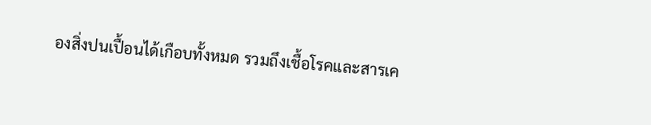องสิ่งปนเปื้อนได้เกือบทั้งหมด รวมถึงเชื้อโรคและสารเค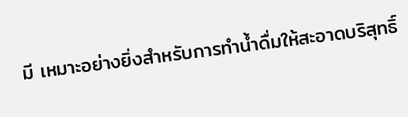มี เหมาะอย่างยิ่งสำหรับการทำน้ำดื่มให้สะอาดบริสุทธิ์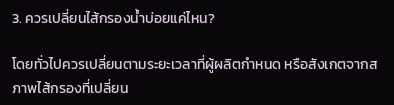3. ควรเปลี่ยนไส้กรองน้ำบ่อยแค่ไหน?

โดยทั่วไปควรเปลี่ยนตามระยะเวลาที่ผู้ผลิตกำหนด หรือสังเกตจากสภาพไส้กรองที่เปลี่ยน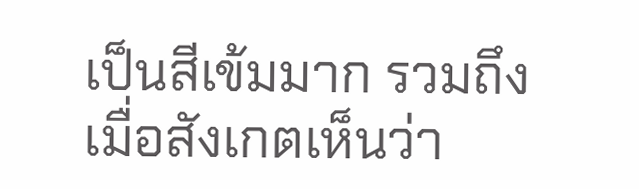เป็นสีเข้มมาก รวมถึงเมื่อสังเกตเห็นว่า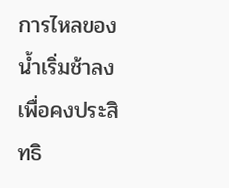การไหลของน้ำเริ่มช้าลง เพื่อคงประสิทธิ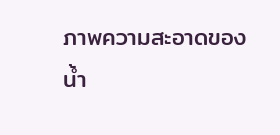ภาพความสะอาดของน้ำ